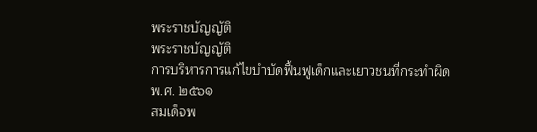พระราชบัญญัติ
พระราชบัญญัติ
การบริหารการแก้ไขบำบัดฟื้นฟูเด็กและเยาวชนที่กระทำผิด
พ.ศ. ๒๕๖๑
สมเด็จพ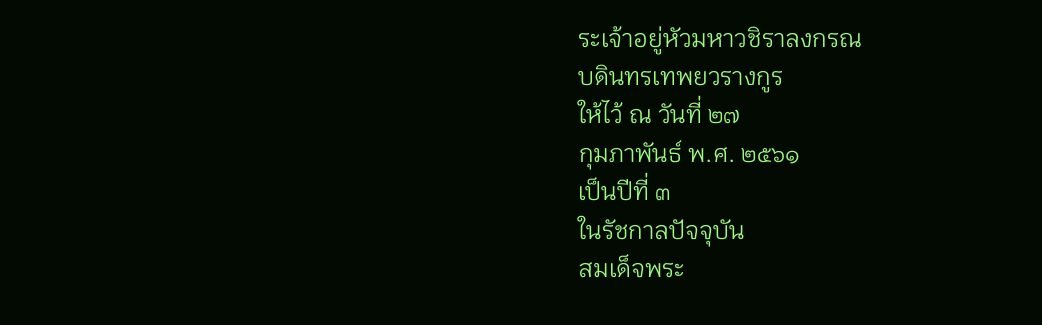ระเจ้าอยู่หัวมหาวชิราลงกรณ
บดินทรเทพยวรางกูร
ให้ไว้ ณ วันที่ ๒๗
กุมภาพันธ์ พ.ศ. ๒๕๖๑
เป็นปีที่ ๓
ในรัชกาลปัจจุบัน
สมเด็จพระ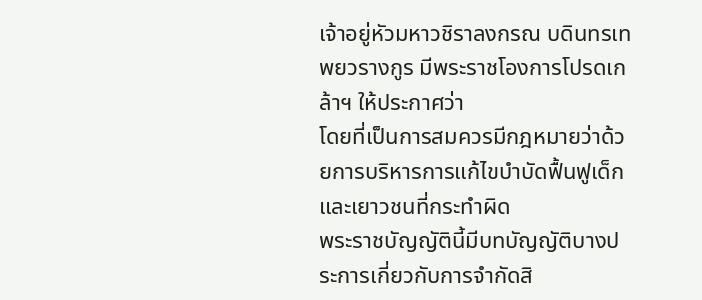เจ้าอยู่หัวมหาวชิราลงกรณ บดินทรเทพยวรางกูร มีพระราชโองการโปรดเกล้าฯ ให้ประกาศว่า
โดยที่เป็นการสมควรมีกฎหมายว่าด้วยการบริหารการแก้ไขบำบัดฟื้นฟูเด็กและเยาวชนที่กระทำผิด
พระราชบัญญัตินี้มีบทบัญญัติบางประการเกี่ยวกับการจำกัดสิ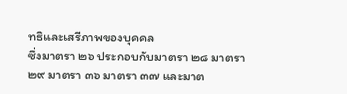ทธิและเสรีภาพของบุคคล
ซึ่งมาตรา ๒๖ ประกอบกับมาตรา ๒๘ มาตรา ๒๙ มาตรา ๓๖ มาตรา ๓๗ และมาต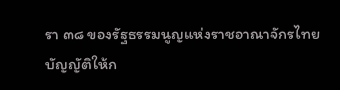รา ๓๘ ของรัฐธรรมนูญแห่งราชอาณาจักรไทย
บัญญัติให้ก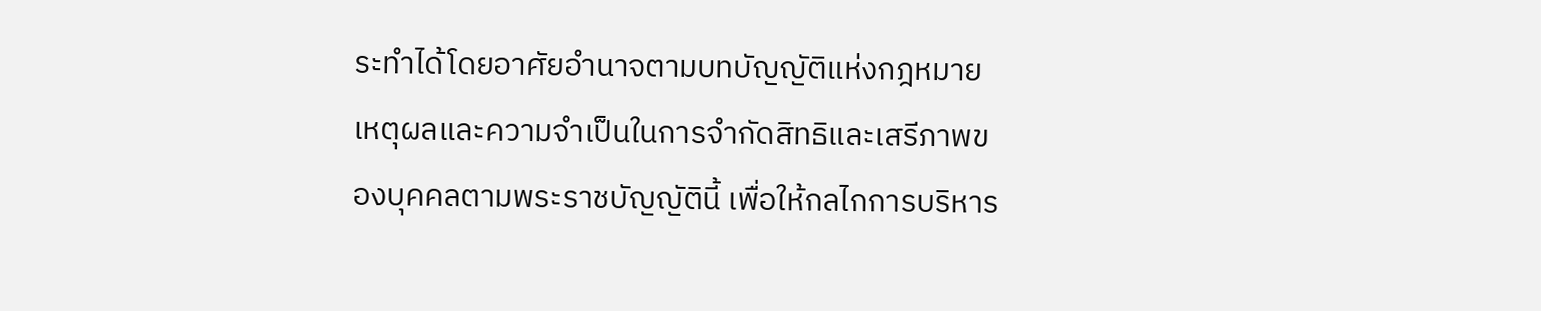ระทำได้โดยอาศัยอำนาจตามบทบัญญัติแห่งกฎหมาย
เหตุผลและความจำเป็นในการจำกัดสิทธิและเสรีภาพของบุคคลตามพระราชบัญญัตินี้ เพื่อให้กลไกการบริหาร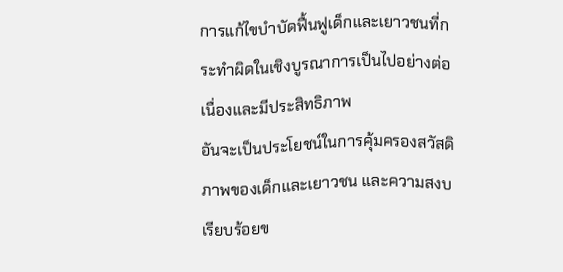การแก้ไขบำบัดฟื้นฟูเด็กและเยาวชนที่กระทำผิดในเชิงบูรณาการเป็นไปอย่างต่อเนื่องและมีประสิทธิภาพ
อันจะเป็นประโยชน์ในการคุ้มครองสวัสดิภาพของเด็กและเยาวชน และความสงบเรียบร้อยข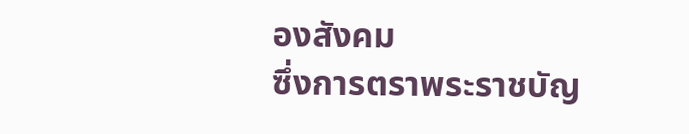องสังคม
ซึ่งการตราพระราชบัญ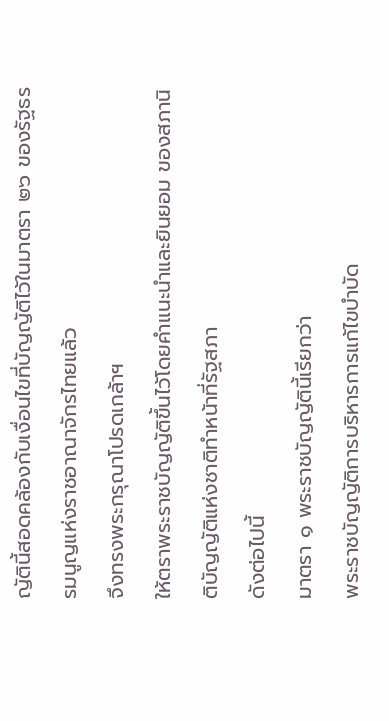ญัตินี้สอดคล้องกับเงื่อนไขที่บัญญัติไว้ในมาตรา ๒๖ ของรัฐธรรมนูญแห่งราชอาณาจักรไทยแล้ว
จึงทรงพระกรุณาโปรดเกล้าฯ
ให้ตราพระราชบัญญัติขึ้นไว้โดยคำแนะนำและยินยอม ของสภานิติบัญญัติแห่งชาติทำหน้าที่รัฐสภา
ดังต่อไปนี้
มาตรา ๑ พระราชบัญญัตินี้เรียกว่า
พระราชบัญญัติการบริหารการแก้ไขบำบัด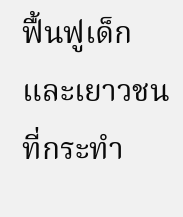ฟื้นฟูเด็กและเยาวชนที่กระทำ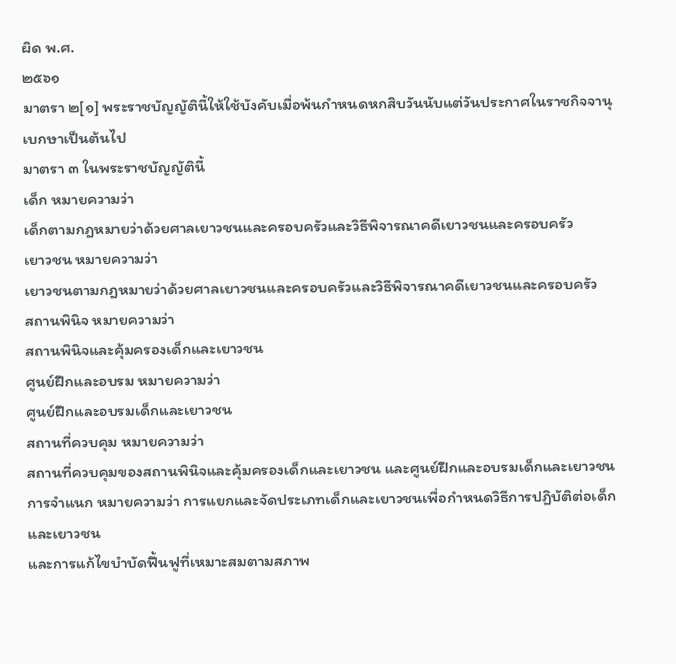ผิด พ.ศ.
๒๕๖๑
มาตรา ๒[๑] พระราชบัญญัตินี้ให้ใช้บังคับเมื่อพ้นกำหนดหกสิบวันนับแต่วันประกาศในราชกิจจานุเบกษาเป็นต้นไป
มาตรา ๓ ในพระราชบัญญัตินี้
เด็ก หมายความว่า
เด็กตามกฎหมายว่าด้วยศาลเยาวชนและครอบครัวและวิธีพิจารณาคดีเยาวชนและครอบครัว
เยาวชน หมายความว่า
เยาวชนตามกฎหมายว่าด้วยศาลเยาวชนและครอบครัวและวิธีพิจารณาคดีเยาวชนและครอบครัว
สถานพินิจ หมายความว่า
สถานพินิจและคุ้มครองเด็กและเยาวชน
ศูนย์ฝึกและอบรม หมายความว่า
ศูนย์ฝึกและอบรมเด็กและเยาวชน
สถานที่ควบคุม หมายความว่า
สถานที่ควบคุมของสถานพินิจและคุ้มครองเด็กและเยาวชน และศูนย์ฝึกและอบรมเด็กและเยาวชน
การจำแนก หมายความว่า การแยกและจัดประเภทเด็กและเยาวชนเพื่อกำหนดวิธีการปฏิบัติต่อเด็กและเยาวชน
และการแก้ไขบำบัดฟื้นฟูที่เหมาะสมตามสภาพ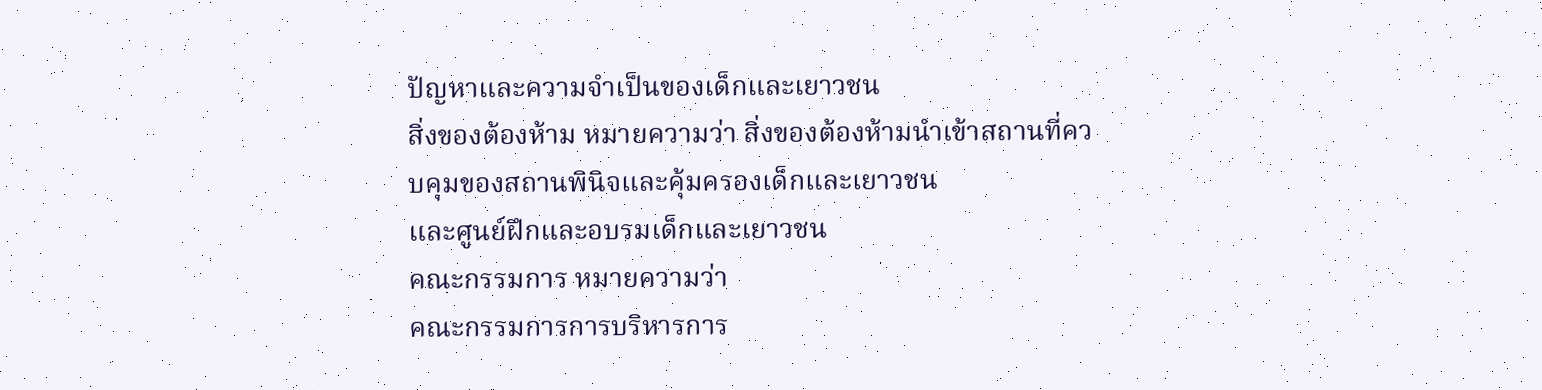ปัญหาและความจำเป็นของเด็กและเยาวชน
สิ่งของต้องห้าม หมายความว่า สิ่งของต้องห้ามนำเข้าสถานที่ควบคุมของสถานพินิจและคุ้มครองเด็กและเยาวชน
และศูนย์ฝึกและอบรมเด็กและเยาวชน
คณะกรรมการ หมายความว่า
คณะกรรมการการบริหารการ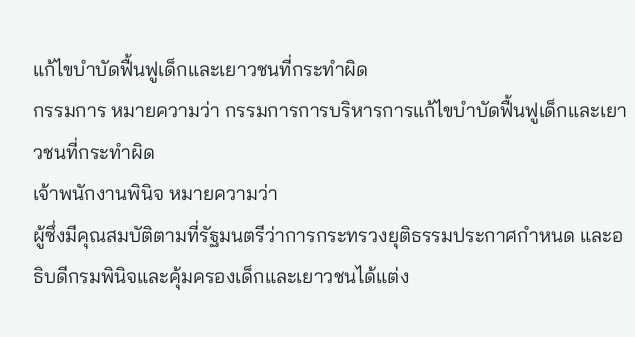แก้ไขบำบัดฟื้นฟูเด็กและเยาวชนที่กระทำผิด
กรรมการ หมายความว่า กรรมการการบริหารการแก้ไขบำบัดฟื้นฟูเด็กและเยาวชนที่กระทำผิด
เจ้าพนักงานพินิจ หมายความว่า
ผู้ซึ่งมีคุณสมบัติตามที่รัฐมนตรีว่าการกระทรวงยุติธรรมประกาศกำหนด และอธิบดีกรมพินิจและคุ้มครองเด็กและเยาวชนได้แต่ง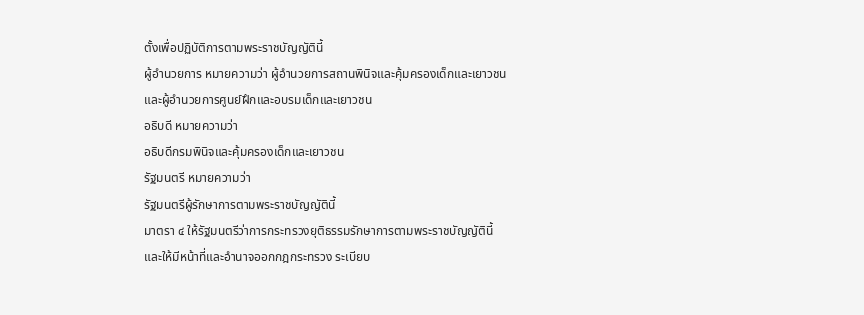ตั้งเพื่อปฏิบัติการตามพระราชบัญญัตินี้
ผู้อำนวยการ หมายความว่า ผู้อำนวยการสถานพินิจและคุ้มครองเด็กและเยาวชน
และผู้อำนวยการศูนย์ฝึกและอบรมเด็กและเยาวชน
อธิบดี หมายความว่า
อธิบดีกรมพินิจและคุ้มครองเด็กและเยาวชน
รัฐมนตรี หมายความว่า
รัฐมนตรีผู้รักษาการตามพระราชบัญญัตินี้
มาตรา ๔ ให้รัฐมนตรีว่าการกระทรวงยุติธรรมรักษาการตามพระราชบัญญัตินี้
และให้มีหน้าที่และอำนาจออกกฎกระทรวง ระเบียบ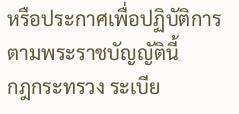หรือประกาศเพื่อปฏิบัติการตามพระราชบัญญัตินี้
กฎกระทรวง ระเบีย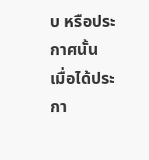บ หรือประกาศนั้น
เมื่อได้ประกา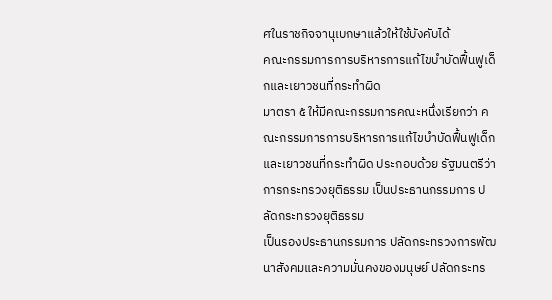ศในราชกิจจานุเบกษาแล้วให้ใช้บังคับได้
คณะกรรมการการบริหารการแก้ไขบำบัดฟื้นฟูเด็กและเยาวชนที่กระทำผิด
มาตรา ๕ ให้มีคณะกรรมการคณะหนึ่งเรียกว่า คณะกรรมการการบริหารการแก้ไขบำบัดฟื้นฟูเด็กและเยาวชนที่กระทำผิด ประกอบด้วย รัฐมนตรีว่าการกระทรวงยุติธรรม เป็นประธานกรรมการ ปลัดกระทรวงยุติธรรม
เป็นรองประธานกรรมการ ปลัดกระทรวงการพัฒนาสังคมและความมั่นคงของมนุษย์ ปลัดกระทร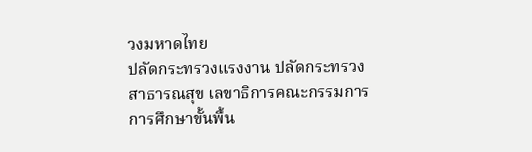วงมหาดไทย
ปลัดกระทรวงแรงงาน ปลัดกระทรวงสาธารณสุข เลขาธิการคณะกรรมการการศึกษาขั้นพื้น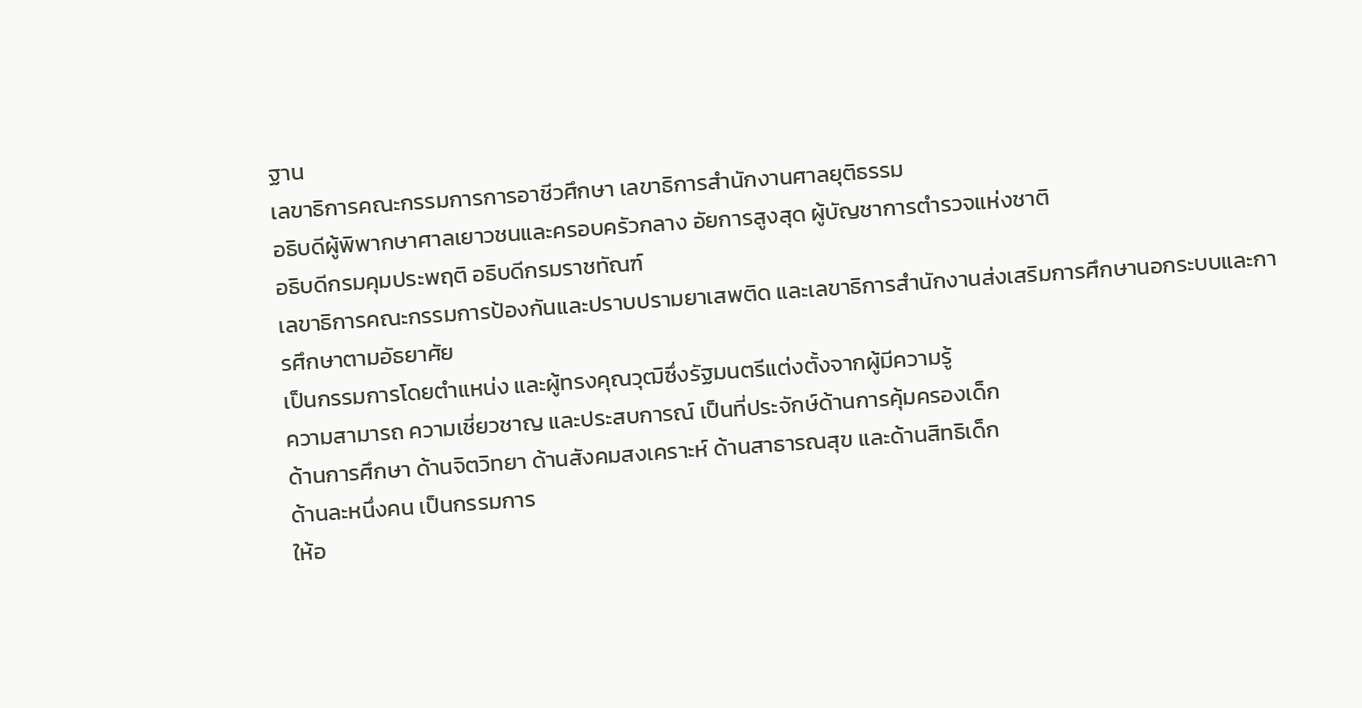ฐาน
เลขาธิการคณะกรรมการการอาชีวศึกษา เลขาธิการสำนักงานศาลยุติธรรม
อธิบดีผู้พิพากษาศาลเยาวชนและครอบครัวกลาง อัยการสูงสุด ผู้บัญชาการตำรวจแห่งชาติ
อธิบดีกรมคุมประพฤติ อธิบดีกรมราชทัณฑ์
เลขาธิการคณะกรรมการป้องกันและปราบปรามยาเสพติด และเลขาธิการสำนักงานส่งเสริมการศึกษานอกระบบและการศึกษาตามอัธยาศัย
เป็นกรรมการโดยตำแหน่ง และผู้ทรงคุณวุฒิซึ่งรัฐมนตรีแต่งตั้งจากผู้มีความรู้
ความสามารถ ความเชี่ยวชาญ และประสบการณ์ เป็นที่ประจักษ์ด้านการคุ้มครองเด็ก
ด้านการศึกษา ด้านจิตวิทยา ด้านสังคมสงเคราะห์ ด้านสาธารณสุข และด้านสิทธิเด็ก
ด้านละหนึ่งคน เป็นกรรมการ
ให้อ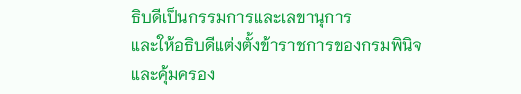ธิบดีเป็นกรรมการและเลขานุการ
และให้อธิบดีแต่งตั้งข้าราชการของกรมพินิจและคุ้มครอง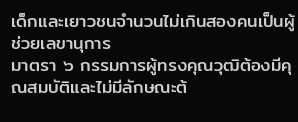เด็กและเยาวชนจำนวนไม่เกินสองคนเป็นผู้ช่วยเลขานุการ
มาตรา ๖ กรรมการผู้ทรงคุณวุฒิต้องมีคุณสมบัติและไม่มีลักษณะต้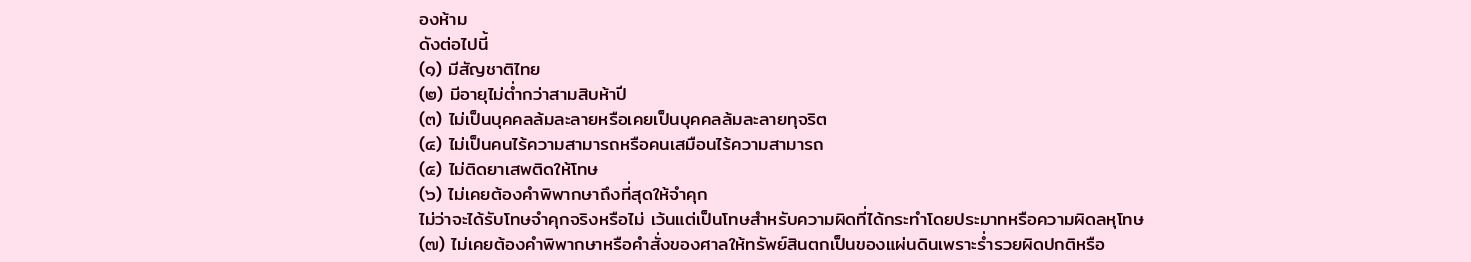องห้าม
ดังต่อไปนี้
(๑) มีสัญชาติไทย
(๒) มีอายุไม่ต่ำกว่าสามสิบห้าปี
(๓) ไม่เป็นบุคคลล้มละลายหรือเคยเป็นบุคคลล้มละลายทุจริต
(๔) ไม่เป็นคนไร้ความสามารถหรือคนเสมือนไร้ความสามารถ
(๕) ไม่ติดยาเสพติดให้โทษ
(๖) ไม่เคยต้องคำพิพากษาถึงที่สุดให้จำคุก
ไม่ว่าจะได้รับโทษจำคุกจริงหรือไม่ เว้นแต่เป็นโทษสำหรับความผิดที่ได้กระทำโดยประมาทหรือความผิดลหุโทษ
(๗) ไม่เคยต้องคำพิพากษาหรือคำสั่งของศาลให้ทรัพย์สินตกเป็นของแผ่นดินเพราะร่ำรวยผิดปกติหรือ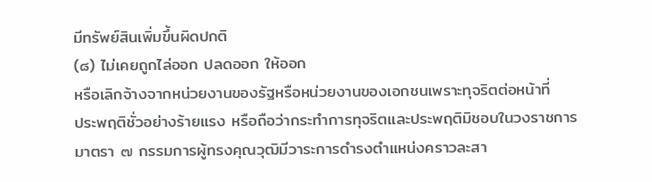มีทรัพย์สินเพิ่มขึ้นผิดปกติ
(๘) ไม่เคยถูกไล่ออก ปลดออก ให้ออก
หรือเลิกจ้างจากหน่วยงานของรัฐหรือหน่วยงานของเอกชนเพราะทุจริตต่อหน้าที่
ประพฤติชั่วอย่างร้ายแรง หรือถือว่ากระทำการทุจริตและประพฤติมิชอบในวงราชการ
มาตรา ๗ กรรมการผู้ทรงคุณวุฒิมีวาระการดำรงตำแหน่งคราวละสา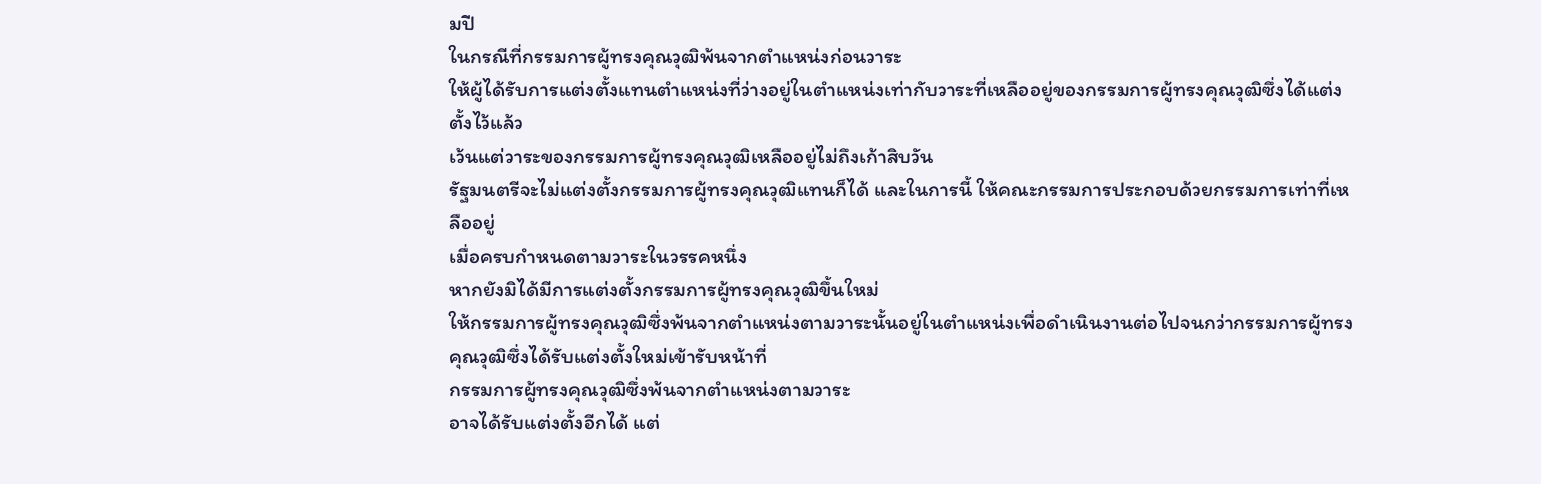มปี
ในกรณีที่กรรมการผู้ทรงคุณวุฒิพ้นจากตำแหน่งก่อนวาระ
ให้ผู้ได้รับการแต่งตั้งแทนตำแหน่งที่ว่างอยู่ในตำแหน่งเท่ากับวาระที่เหลืออยู่ของกรรมการผู้ทรงคุณวุฒิซึ่งได้แต่งตั้งไว้แล้ว
เว้นแต่วาระของกรรมการผู้ทรงคุณวุฒิเหลืออยู่ไม่ถึงเก้าสิบวัน
รัฐมนตรีจะไม่แต่งตั้งกรรมการผู้ทรงคุณวุฒิแทนก็ได้ และในการนี้ ให้คณะกรรมการประกอบด้วยกรรมการเท่าที่เหลืออยู่
เมื่อครบกำหนดตามวาระในวรรคหนึ่ง
หากยังมิได้มีการแต่งตั้งกรรมการผู้ทรงคุณวุฒิขึ้นใหม่
ให้กรรมการผู้ทรงคุณวุฒิซึ่งพ้นจากตำแหน่งตามวาระนั้นอยู่ในตำแหน่งเพื่อดำเนินงานต่อไปจนกว่ากรรมการผู้ทรงคุณวุฒิซึ่งได้รับแต่งตั้งใหม่เข้ารับหน้าที่
กรรมการผู้ทรงคุณวุฒิซึ่งพ้นจากตำแหน่งตามวาระ
อาจได้รับแต่งตั้งอีกได้ แต่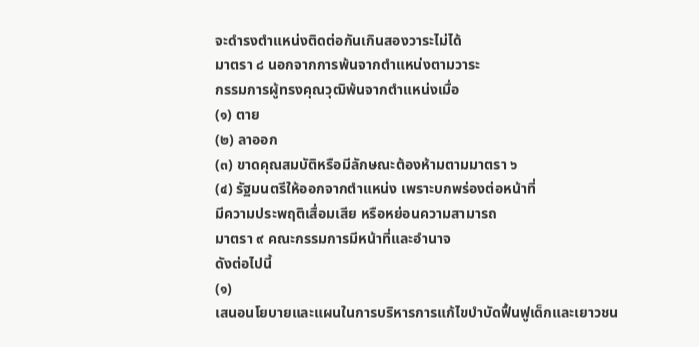จะดำรงตำแหน่งติดต่อกันเกินสองวาระไม่ได้
มาตรา ๘ นอกจากการพ้นจากตำแหน่งตามวาระ
กรรมการผู้ทรงคุณวุฒิพ้นจากตำแหน่งเมื่อ
(๑) ตาย
(๒) ลาออก
(๓) ขาดคุณสมบัติหรือมีลักษณะต้องห้ามตามมาตรา ๖
(๔) รัฐมนตรีให้ออกจากตำแหน่ง เพราะบกพร่องต่อหน้าที่
มีความประพฤติเสื่อมเสีย หรือหย่อนความสามารถ
มาตรา ๙ คณะกรรมการมีหน้าที่และอำนาจ
ดังต่อไปนี้
(๑)
เสนอนโยบายและแผนในการบริหารการแก้ไขบำบัดฟื้นฟูเด็กและเยาวชน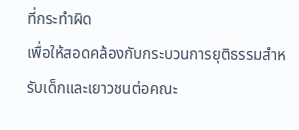ที่กระทำผิด
เพื่อให้สอดคล้องกับกระบวนการยุติธรรมสำหรับเด็กและเยาวชนต่อคณะ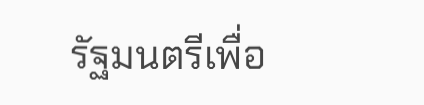รัฐมนตรีเพื่อ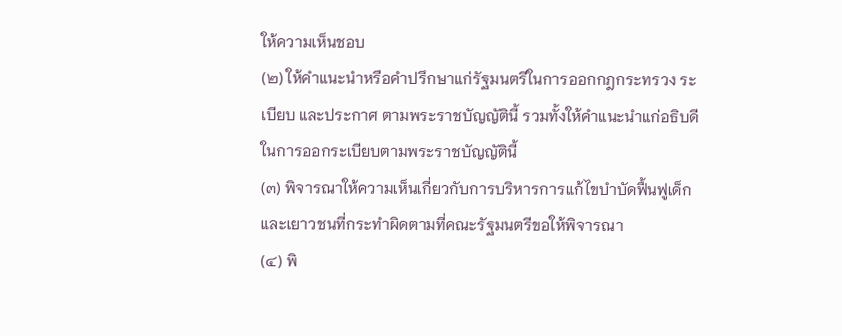ให้ความเห็นชอบ
(๒) ให้คำแนะนำหรือคำปรึกษาแก่รัฐมนตรีในการออกกฎกระทรวง ระเบียบ และประกาศ ตามพระราชบัญญัตินี้ รวมทั้งให้คำแนะนำแก่อธิบดีในการออกระเบียบตามพระราชบัญญัตินี้
(๓) พิจารณาให้ความเห็นเกี่ยวกับการบริหารการแก้ไขบำบัดฟื้นฟูเด็กและเยาวชนที่กระทำผิดตามที่คณะรัฐมนตรีขอให้พิจารณา
(๔) พิ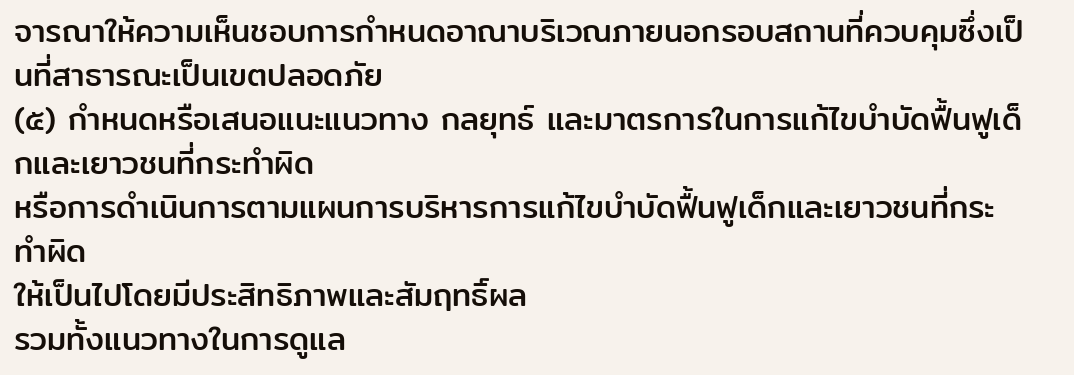จารณาให้ความเห็นชอบการกำหนดอาณาบริเวณภายนอกรอบสถานที่ควบคุมซึ่งเป็นที่สาธารณะเป็นเขตปลอดภัย
(๕) กำหนดหรือเสนอแนะแนวทาง กลยุทธ์ และมาตรการในการแก้ไขบำบัดฟื้นฟูเด็กและเยาวชนที่กระทำผิด
หรือการดำเนินการตามแผนการบริหารการแก้ไขบำบัดฟื้นฟูเด็กและเยาวชนที่กระทำผิด
ให้เป็นไปโดยมีประสิทธิภาพและสัมฤทธิ์ผล
รวมทั้งแนวทางในการดูแล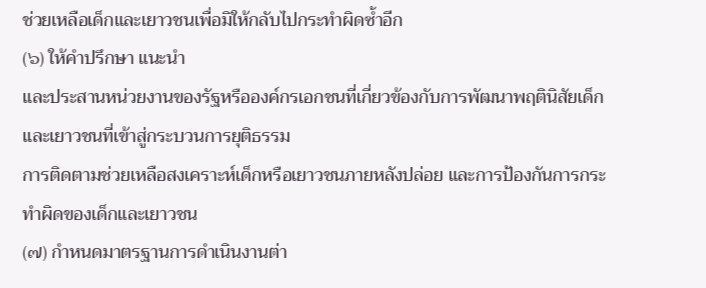ช่วยเหลือเด็กและเยาวชนเพื่อมิให้กลับไปกระทำผิดซ้ำอีก
(๖) ให้คำปรึกษา แนะนำ
และประสานหน่วยงานของรัฐหรือองค์กรเอกชนที่เกี่ยวข้องกับการพัฒนาพฤตินิสัยเด็กและเยาวชนที่เข้าสู่กระบวนการยุติธรรม
การติดตามช่วยเหลือสงเคราะห์เด็กหรือเยาวชนภายหลังปล่อย และการป้องกันการกระทำผิดของเด็กและเยาวชน
(๗) กำหนดมาตรฐานการดำเนินงานต่า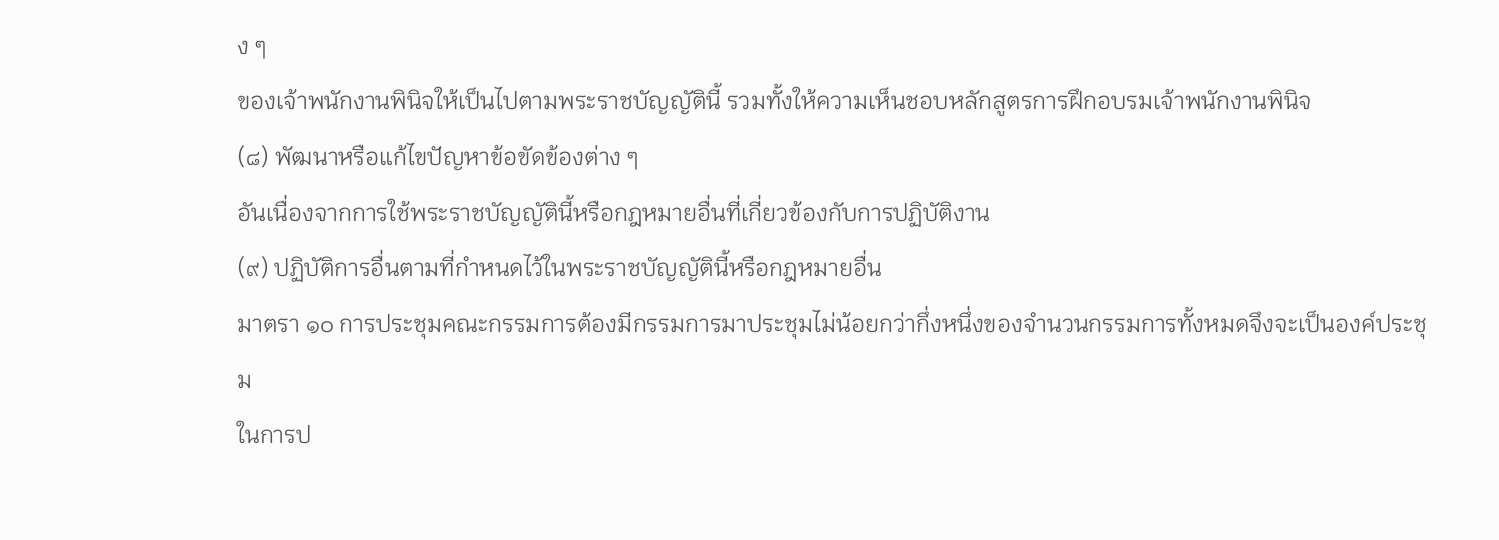ง ๆ
ของเจ้าพนักงานพินิจให้เป็นไปตามพระราชบัญญัตินี้ รวมทั้งให้ความเห็นชอบหลักสูตรการฝึกอบรมเจ้าพนักงานพินิจ
(๘) พัฒนาหรือแก้ไขปัญหาข้อขัดข้องต่าง ๆ
อันเนื่องจากการใช้พระราชบัญญัตินี้หรือกฎหมายอื่นที่เกี่ยวข้องกับการปฏิบัติงาน
(๙) ปฏิบัติการอื่นตามที่กำหนดไว้ในพระราชบัญญัตินี้หรือกฎหมายอื่น
มาตรา ๑๐ การประชุมคณะกรรมการต้องมีกรรมการมาประชุมไม่น้อยกว่ากึ่งหนึ่งของจำนวนกรรมการทั้งหมดจึงจะเป็นองค์ประชุม
ในการป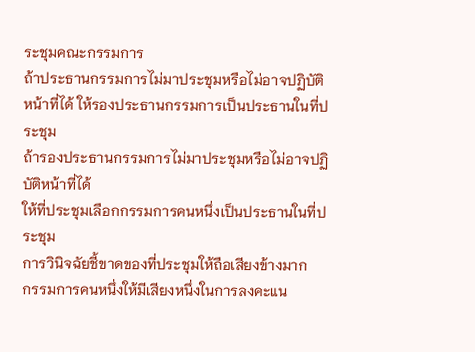ระชุมคณะกรรมการ
ถ้าประธานกรรมการไม่มาประชุมหรือไม่อาจปฏิบัติหน้าที่ได้ ให้รองประธานกรรมการเป็นประธานในที่ประชุม
ถ้ารองประธานกรรมการไม่มาประชุมหรือไม่อาจปฏิบัติหน้าที่ได้
ให้ที่ประชุมเลือกกรรมการคนหนึ่งเป็นประธานในที่ประชุม
การวินิจฉัยชี้ขาดของที่ประชุมให้ถือเสียงข้างมาก
กรรมการคนหนึ่งให้มีเสียงหนึ่งในการลงคะแน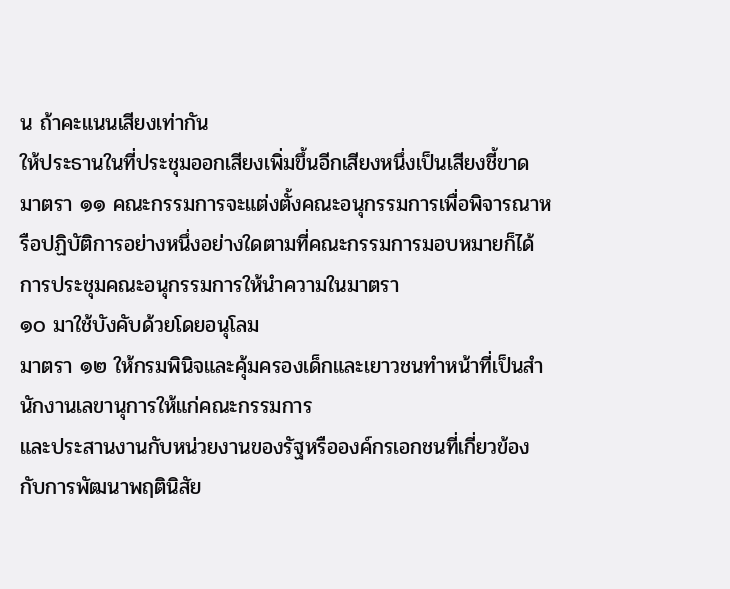น ถ้าคะแนนเสียงเท่ากัน
ให้ประธานในที่ประชุมออกเสียงเพิ่มขึ้นอีกเสียงหนึ่งเป็นเสียงชี้ขาด
มาตรา ๑๑ คณะกรรมการจะแต่งตั้งคณะอนุกรรมการเพื่อพิจารณาหรือปฏิบัติการอย่างหนึ่งอย่างใดตามที่คณะกรรมการมอบหมายก็ได้
การประชุมคณะอนุกรรมการให้นำความในมาตรา
๑๐ มาใช้บังคับด้วยโดยอนุโลม
มาตรา ๑๒ ให้กรมพินิจและคุ้มครองเด็กและเยาวชนทำหน้าที่เป็นสำนักงานเลขานุการให้แก่คณะกรรมการ
และประสานงานกับหน่วยงานของรัฐหรือองค์กรเอกชนที่เกี่ยวข้องกับการพัฒนาพฤตินิสัย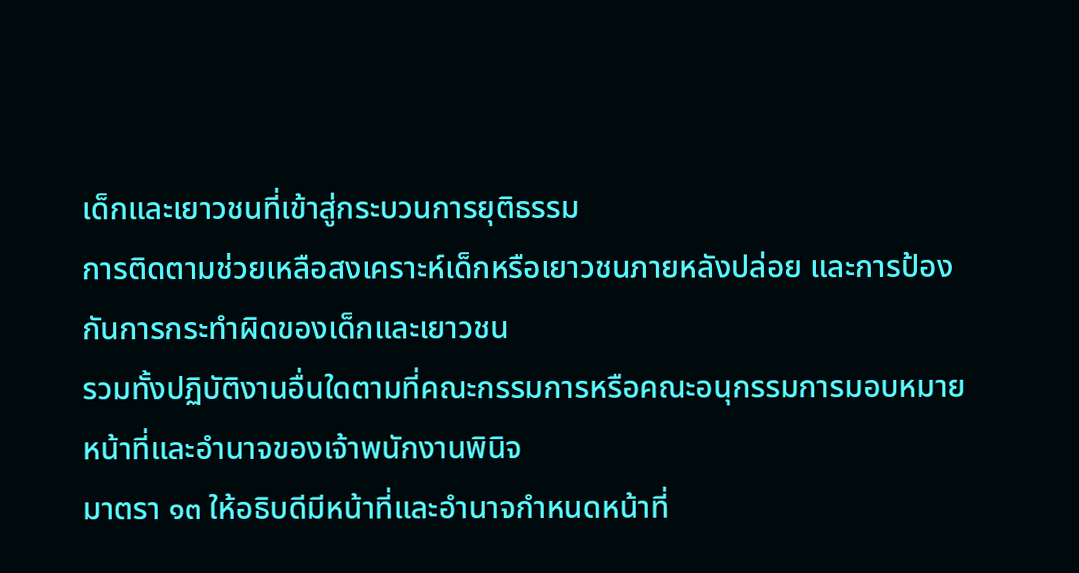เด็กและเยาวชนที่เข้าสู่กระบวนการยุติธรรม
การติดตามช่วยเหลือสงเคราะห์เด็กหรือเยาวชนภายหลังปล่อย และการป้องกันการกระทำผิดของเด็กและเยาวชน
รวมทั้งปฏิบัติงานอื่นใดตามที่คณะกรรมการหรือคณะอนุกรรมการมอบหมาย
หน้าที่และอำนาจของเจ้าพนักงานพินิจ
มาตรา ๑๓ ให้อธิบดีมีหน้าที่และอำนาจกำหนดหน้าที่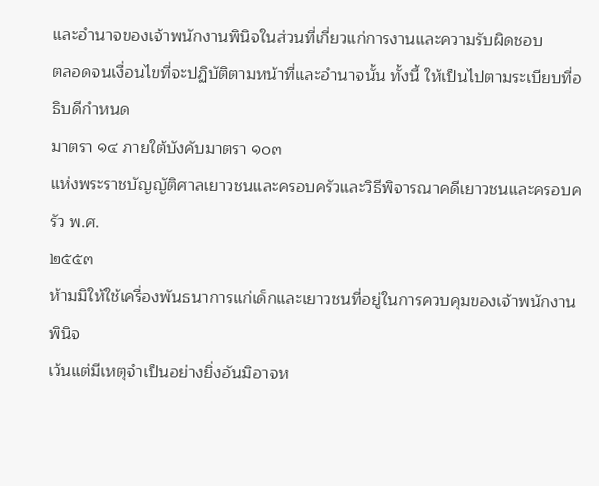และอำนาจของเจ้าพนักงานพินิจในส่วนที่เกี่ยวแก่การงานและความรับผิดชอบ
ตลอดจนเงื่อนไขที่จะปฏิบัติตามหน้าที่และอำนาจนั้น ทั้งนี้ ให้เป็นไปตามระเบียบที่อธิบดีกำหนด
มาตรา ๑๔ ภายใต้บังคับมาตรา ๑๐๓
แห่งพระราชบัญญัติศาลเยาวชนและครอบครัวและวิธีพิจารณาคดีเยาวชนและครอบครัว พ.ศ.
๒๕๕๓
ห้ามมิให้ใช้เครื่องพันธนาการแก่เด็กและเยาวชนที่อยู่ในการควบคุมของเจ้าพนักงานพินิจ
เว้นแต่มีเหตุจำเป็นอย่างยิ่งอันมิอาจห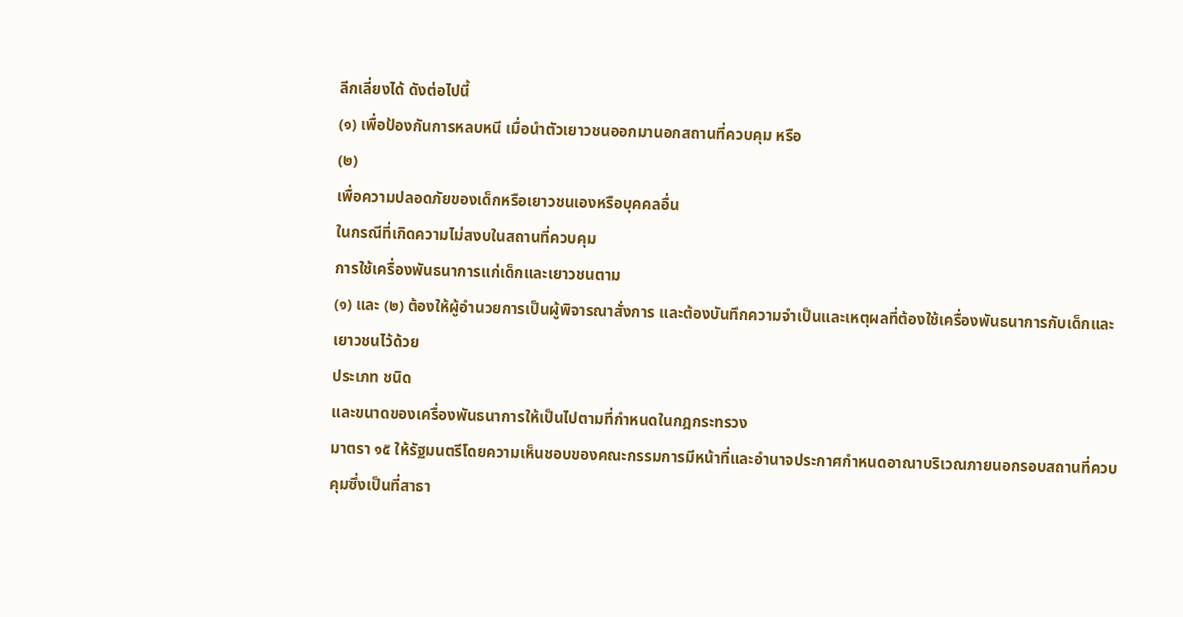ลีกเลี่ยงได้ ดังต่อไปนี้
(๑) เพื่อป้องกันการหลบหนี เมื่อนำตัวเยาวชนออกมานอกสถานที่ควบคุม หรือ
(๒)
เพื่อความปลอดภัยของเด็กหรือเยาวชนเองหรือบุคคลอื่น
ในกรณีที่เกิดความไม่สงบในสถานที่ควบคุม
การใช้เครื่องพันธนาการแก่เด็กและเยาวชนตาม
(๑) และ (๒) ต้องให้ผู้อำนวยการเป็นผู้พิจารณาสั่งการ และต้องบันทึกความจำเป็นและเหตุผลที่ต้องใช้เครื่องพันธนาการกับเด็กและเยาวชนไว้ด้วย
ประเภท ชนิด
และขนาดของเครื่องพันธนาการให้เป็นไปตามที่กำหนดในกฎกระทรวง
มาตรา ๑๕ ให้รัฐมนตรีโดยความเห็นชอบของคณะกรรมการมีหน้าที่และอำนาจประกาศกำหนดอาณาบริเวณภายนอกรอบสถานที่ควบคุมซึ่งเป็นที่สาธา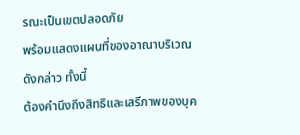รณะเป็นเขตปลอดภัย
พร้อมแสดงแผนที่ของอาณาบริเวณดังกล่าว ทั้งนี้
ต้องคำนึงถึงสิทธิและเสรีภาพของบุค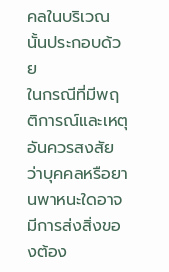คลในบริเวณนั้นประกอบด้วย
ในกรณีที่มีพฤติการณ์และเหตุอันควรสงสัยว่าบุคคลหรือยานพาหนะใดอาจมีการส่งสิ่งของต้อง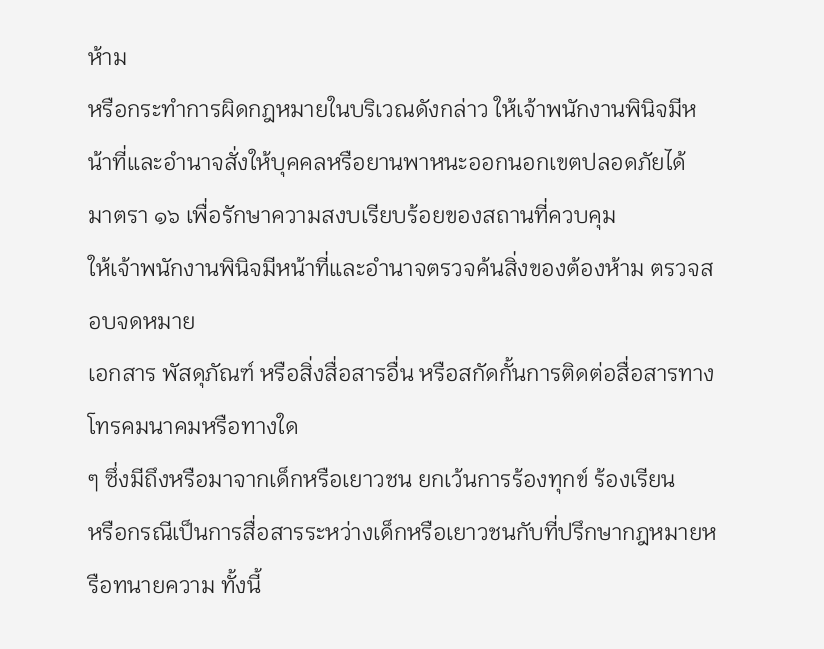ห้าม
หรือกระทำการผิดกฎหมายในบริเวณดังกล่าว ให้เจ้าพนักงานพินิจมีหน้าที่และอำนาจสั่งให้บุคคลหรือยานพาหนะออกนอกเขตปลอดภัยได้
มาตรา ๑๖ เพื่อรักษาความสงบเรียบร้อยของสถานที่ควบคุม
ให้เจ้าพนักงานพินิจมีหน้าที่และอำนาจตรวจค้นสิ่งของต้องห้าม ตรวจสอบจดหมาย
เอกสาร พัสดุภัณฑ์ หรือสิ่งสื่อสารอื่น หรือสกัดกั้นการติดต่อสื่อสารทางโทรคมนาคมหรือทางใด
ๆ ซึ่งมีถึงหรือมาจากเด็กหรือเยาวชน ยกเว้นการร้องทุกข์ ร้องเรียน
หรือกรณีเป็นการสื่อสารระหว่างเด็กหรือเยาวชนกับที่ปรึกษากฎหมายหรือทนายความ ทั้งนี้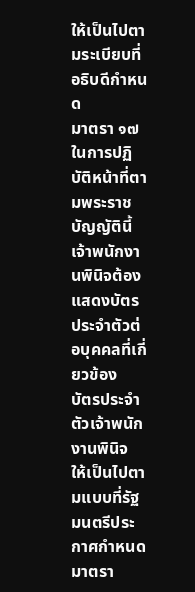ให้เป็นไปตามระเบียบที่อธิบดีกำหนด
มาตรา ๑๗ ในการปฏิบัติหน้าที่ตามพระราชบัญญัตินี้
เจ้าพนักงานพินิจต้องแสดงบัตรประจำตัวต่อบุคคลที่เกี่ยวข้อง
บัตรประจำตัวเจ้าพนักงานพินิจ
ให้เป็นไปตามแบบที่รัฐมนตรีประกาศกำหนด
มาตรา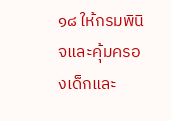๑๘ ให้กรมพินิจและคุ้มครองเด็กและ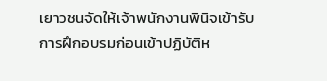เยาวชนจัดให้เจ้าพนักงานพินิจเข้ารับการฝึกอบรมก่อนเข้าปฏิบัติห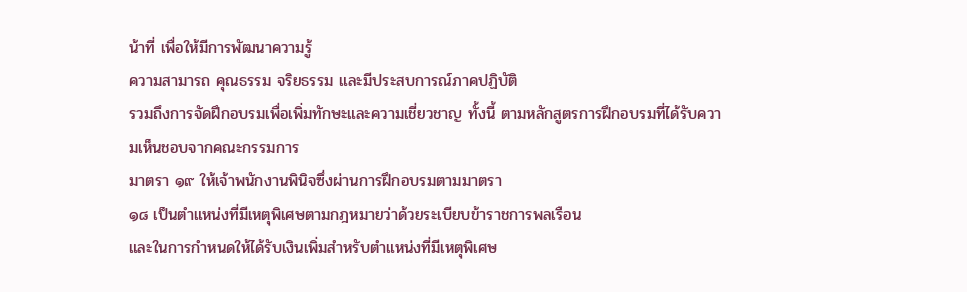น้าที่ เพื่อให้มีการพัฒนาความรู้
ความสามารถ คุณธรรม จริยธรรม และมีประสบการณ์ภาคปฏิบัติ
รวมถึงการจัดฝึกอบรมเพื่อเพิ่มทักษะและความเชี่ยวชาญ ทั้งนี้ ตามหลักสูตรการฝึกอบรมที่ได้รับความเห็นชอบจากคณะกรรมการ
มาตรา ๑๙ ให้เจ้าพนักงานพินิจซึ่งผ่านการฝึกอบรมตามมาตรา
๑๘ เป็นตำแหน่งที่มีเหตุพิเศษตามกฎหมายว่าด้วยระเบียบข้าราชการพลเรือน
และในการกำหนดให้ได้รับเงินเพิ่มสำหรับตำแหน่งที่มีเหตุพิเศษ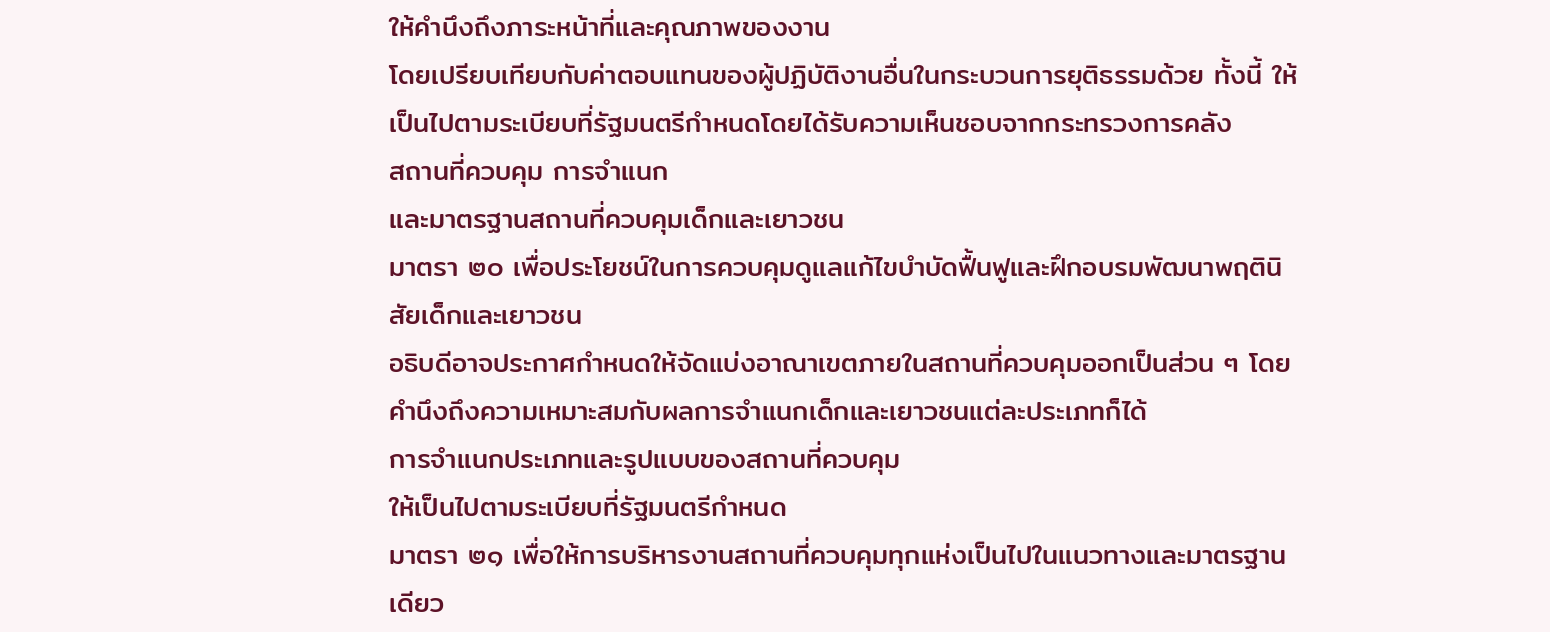ให้คำนึงถึงภาระหน้าที่และคุณภาพของงาน
โดยเปรียบเทียบกับค่าตอบแทนของผู้ปฏิบัติงานอื่นในกระบวนการยุติธรรมด้วย ทั้งนี้ ให้เป็นไปตามระเบียบที่รัฐมนตรีกำหนดโดยได้รับความเห็นชอบจากกระทรวงการคลัง
สถานที่ควบคุม การจำแนก
และมาตรฐานสถานที่ควบคุมเด็กและเยาวชน
มาตรา ๒๐ เพื่อประโยชน์ในการควบคุมดูแลแก้ไขบำบัดฟื้นฟูและฝึกอบรมพัฒนาพฤตินิสัยเด็กและเยาวชน
อธิบดีอาจประกาศกำหนดให้จัดแบ่งอาณาเขตภายในสถานที่ควบคุมออกเป็นส่วน ๆ โดยคำนึงถึงความเหมาะสมกับผลการจำแนกเด็กและเยาวชนแต่ละประเภทก็ได้
การจำแนกประเภทและรูปแบบของสถานที่ควบคุม
ให้เป็นไปตามระเบียบที่รัฐมนตรีกำหนด
มาตรา ๒๑ เพื่อให้การบริหารงานสถานที่ควบคุมทุกแห่งเป็นไปในแนวทางและมาตรฐานเดียว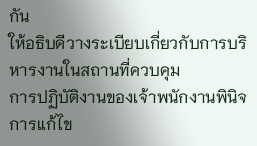กัน
ให้อธิบดีวางระเบียบเกี่ยวกับการบริหารงานในสถานที่ควบคุม
การปฏิบัติงานของเจ้าพนักงานพินิจ การแก้ไข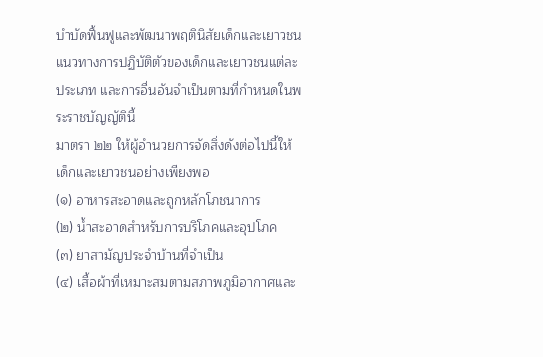บำบัดฟื้นฟูและพัฒนาพฤตินิสัยเด็กและเยาวชน
แนวทางการปฏิบัติตัวของเด็กและเยาวชนแต่ละประเภท และการอื่นอันจำเป็นตามที่กำหนดในพระราชบัญญัตินี้
มาตรา ๒๒ ให้ผู้อำนวยการจัดสิ่งดังต่อไปนี้ให้เด็กและเยาวชนอย่างเพียงพอ
(๑) อาหารสะอาดและถูกหลักโภชนาการ
(๒) น้ำสะอาดสำหรับการบริโภคและอุปโภค
(๓) ยาสามัญประจำบ้านที่จำเป็น
(๔) เสื้อผ้าที่เหมาะสมตามสภาพภูมิอากาศและ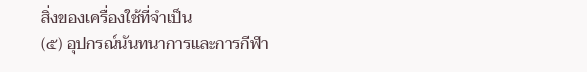สิ่งของเครื่องใช้ที่จำเป็น
(๕) อุปกรณ์นันทนาการและการกีฬา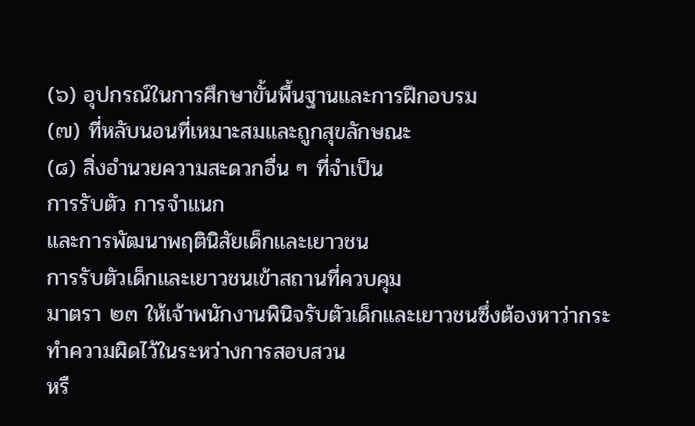(๖) อุปกรณ์ในการศึกษาขั้นพื้นฐานและการฝึกอบรม
(๗) ที่หลับนอนที่เหมาะสมและถูกสุขลักษณะ
(๘) สิ่งอำนวยความสะดวกอื่น ๆ ที่จำเป็น
การรับตัว การจำแนก
และการพัฒนาพฤตินิสัยเด็กและเยาวชน
การรับตัวเด็กและเยาวชนเข้าสถานที่ควบคุม
มาตรา ๒๓ ให้เจ้าพนักงานพินิจรับตัวเด็กและเยาวชนซึ่งต้องหาว่ากระทำความผิดไว้ในระหว่างการสอบสวน
หรื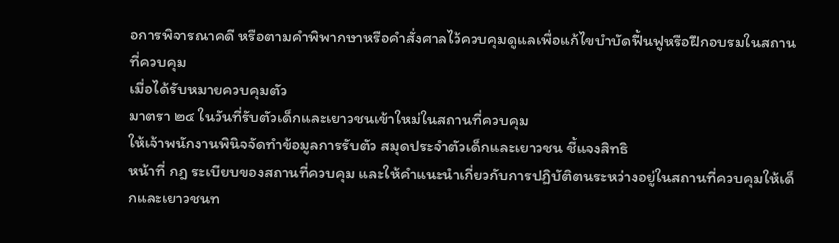อการพิจารณาคดี หรือตามคำพิพากษาหรือคำสั่งศาลไว้ควบคุมดูแลเพื่อแก้ไขบำบัดฟื้นฟูหรือฝึกอบรมในสถานที่ควบคุม
เมื่อได้รับหมายควบคุมตัว
มาตรา ๒๔ ในวันที่รับตัวเด็กและเยาวชนเข้าใหม่ในสถานที่ควบคุม
ให้เจ้าพนักงานพินิจจัดทำข้อมูลการรับตัว สมุดประจำตัวเด็กและเยาวชน ชี้แจงสิทธิ
หน้าที่ กฎ ระเบียบของสถานที่ควบคุม และให้คำแนะนำเกี่ยวกับการปฏิบัติตนระหว่างอยู่ในสถานที่ควบคุมให้เด็กและเยาวชนท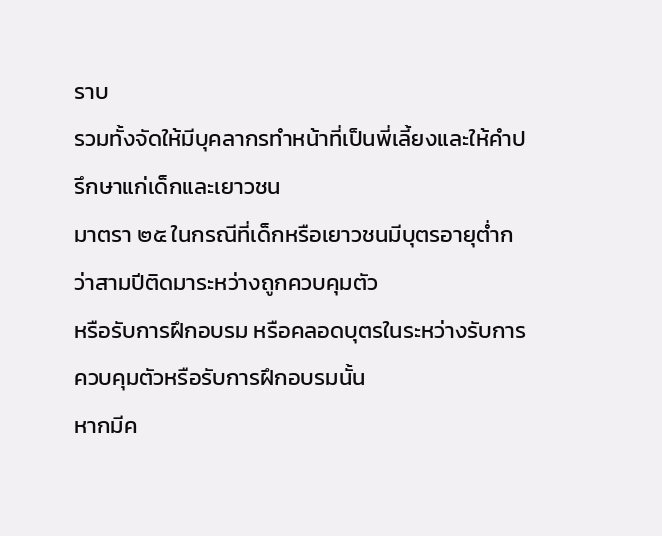ราบ
รวมทั้งจัดให้มีบุคลากรทำหน้าที่เป็นพี่เลี้ยงและให้คำปรึกษาแก่เด็กและเยาวชน
มาตรา ๒๕ ในกรณีที่เด็กหรือเยาวชนมีบุตรอายุต่ำกว่าสามปีติดมาระหว่างถูกควบคุมตัว
หรือรับการฝึกอบรม หรือคลอดบุตรในระหว่างรับการควบคุมตัวหรือรับการฝึกอบรมนั้น
หากมีค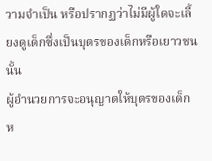วามจำเป็น หรือปรากฏว่าไม่มีผู้ใดจะเลี้ยงดูเด็กซึ่งเป็นบุตรของเด็กหรือเยาวชนนั้น
ผู้อำนวยการจะอนุญาตให้บุตรของเด็กห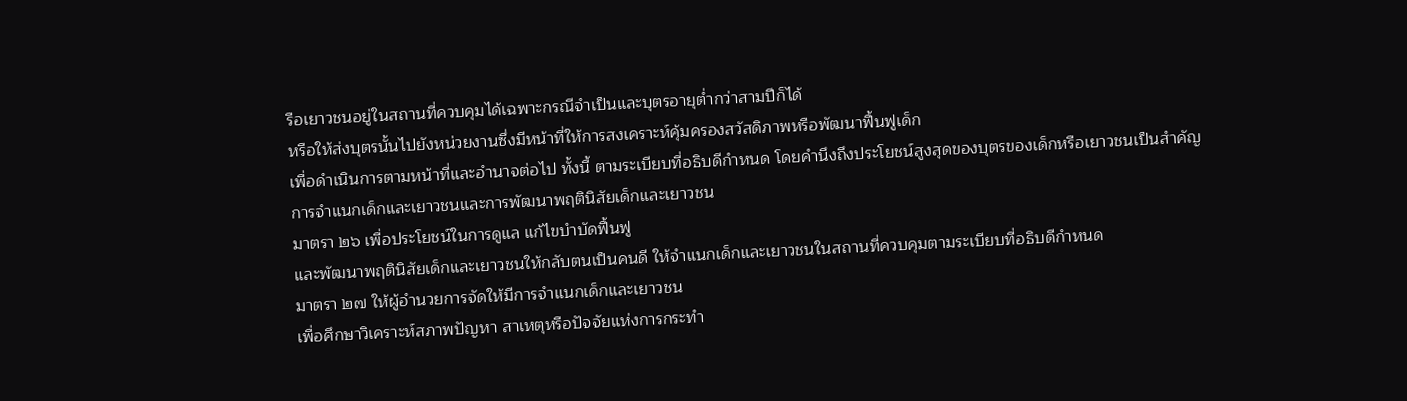รือเยาวชนอยู่ในสถานที่ควบคุมได้เฉพาะกรณีจำเป็นและบุตรอายุต่ำกว่าสามปีก็ได้
หรือให้ส่งบุตรนั้นไปยังหน่วยงานซึ่งมีหน้าที่ให้การสงเคราะห์คุ้มครองสวัสดิภาพหรือพัฒนาฟื้นฟูเด็ก
เพื่อดำเนินการตามหน้าที่และอำนาจต่อไป ทั้งนี้ ตามระเบียบที่อธิบดีกำหนด โดยคำนึงถึงประโยชน์สูงสุดของบุตรของเด็กหรือเยาวชนเป็นสำคัญ
การจำแนกเด็กและเยาวชนและการพัฒนาพฤตินิสัยเด็กและเยาวชน
มาตรา ๒๖ เพื่อประโยชน์ในการดูแล แก้ไขบำบัดฟื้นฟู
และพัฒนาพฤตินิสัยเด็กและเยาวชนให้กลับตนเป็นคนดี ให้จำแนกเด็กและเยาวชนในสถานที่ควบคุมตามระเบียบที่อธิบดีกำหนด
มาตรา ๒๗ ให้ผู้อำนวยการจัดให้มีการจำแนกเด็กและเยาวชน
เพื่อศึกษาวิเคราะห์สภาพปัญหา สาเหตุหรือปัจจัยแห่งการกระทำ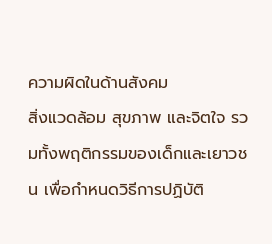ความผิดในด้านสังคม
สิ่งแวดล้อม สุขภาพ และจิตใจ รวมทั้งพฤติกรรมของเด็กและเยาวชน เพื่อกำหนดวิธีการปฏิบัติ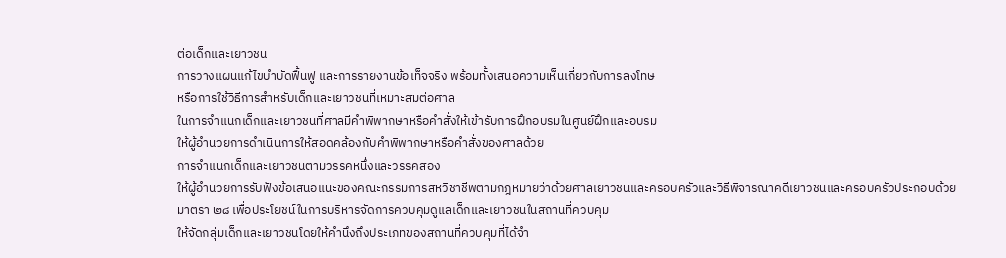ต่อเด็กและเยาวชน
การวางแผนแก้ไขบำบัดฟื้นฟู และการรายงานข้อเท็จจริง พร้อมทั้งเสนอความเห็นเกี่ยวกับการลงโทษ
หรือการใช้วิธีการสำหรับเด็กและเยาวชนที่เหมาะสมต่อศาล
ในการจำแนกเด็กและเยาวชนที่ศาลมีคำพิพากษาหรือคำสั่งให้เข้ารับการฝึกอบรมในศูนย์ฝึกและอบรม
ให้ผู้อำนวยการดำเนินการให้สอดคล้องกับคำพิพากษาหรือคำสั่งของศาลด้วย
การจำแนกเด็กและเยาวชนตามวรรคหนึ่งและวรรคสอง
ให้ผู้อำนวยการรับฟังข้อเสนอแนะของคณะกรรมการสหวิชาชีพตามกฎหมายว่าด้วยศาลเยาวชนและครอบครัวและวิธีพิจารณาคดีเยาวชนและครอบครัวประกอบด้วย
มาตรา ๒๘ เพื่อประโยชน์ในการบริหารจัดการควบคุมดูแลเด็กและเยาวชนในสถานที่ควบคุม
ให้จัดกลุ่มเด็กและเยาวชนโดยให้คำนึงถึงประเภทของสถานที่ควบคุมที่ได้จำ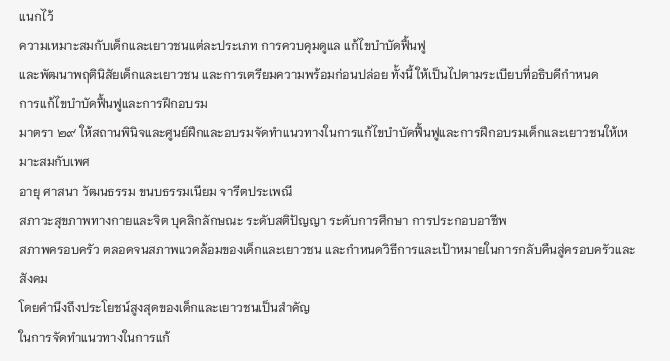แนกไว้
ความเหมาะสมกับเด็กและเยาวชนแต่ละประเภท การควบคุมดูแล แก้ไขบำบัดฟื้นฟู
และพัฒนาพฤตินิสัยเด็กและเยาวชน และการเตรียมความพร้อมก่อนปล่อย ทั้งนี้ ให้เป็นไปตามระเบียบที่อธิบดีกำหนด
การแก้ไขบำบัดฟื้นฟูและการฝึกอบรม
มาตรา ๒๙ ให้สถานพินิจและศูนย์ฝึกและอบรมจัดทำแนวทางในการแก้ไขบำบัดฟื้นฟูและการฝึกอบรมเด็กและเยาวชนให้เหมาะสมกับเพศ
อายุ ศาสนา วัฒนธรรม ขนบธรรมเนียม จารีตประเพณี
สภาวะสุขภาพทางกายและจิต บุคลิกลักษณะ ระดับสติปัญญา ระดับการศึกษา การประกอบอาชีพ
สภาพครอบครัว ตลอดจนสภาพแวดล้อมของเด็กและเยาวชน และกำหนดวิธีการและเป้าหมายในการกลับคืนสู่ครอบครัวและสังคม
โดยคำนึงถึงประโยชน์สูงสุดของเด็กและเยาวชนเป็นสำคัญ
ในการจัดทำแนวทางในการแก้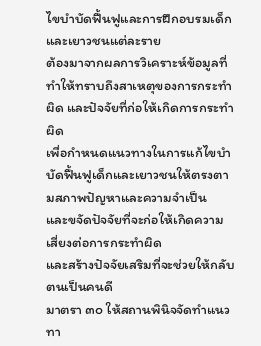ไขบำบัดฟื้นฟูและการฝึกอบรมเด็กและเยาวชนแต่ละราย
ต้องมาจากผลการวิเคราะห์ข้อมูลที่ทำให้ทราบถึงสาเหตุของการกระทำผิด และปัจจัยที่ก่อให้เกิดการกระทำผิด
เพื่อกำหนดแนวทางในการแก้ไขบำบัดฟื้นฟูเด็กและเยาวชนให้ตรงตามสภาพปัญหาและความจำเป็น
และขจัดปัจจัยที่จะก่อให้เกิดความเสี่ยงต่อการกระทำผิด
และสร้างปัจจัยเสริมที่จะช่วยให้กลับตนเป็นคนดี
มาตรา ๓๐ ให้สถานพินิจจัดทำแนวทา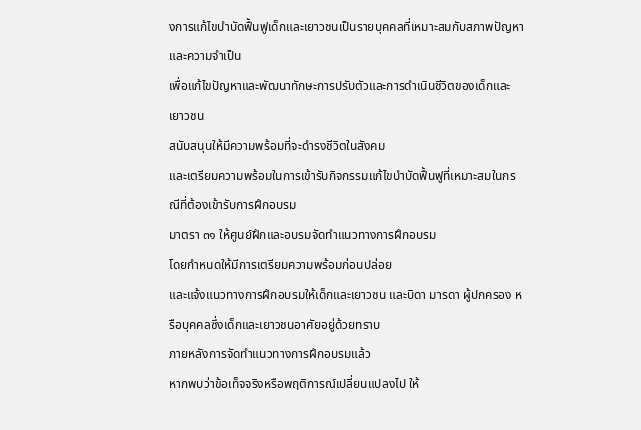งการแก้ไขบำบัดฟื้นฟูเด็กและเยาวชนเป็นรายบุคคลที่เหมาะสมกับสภาพปัญหาและความจำเป็น
เพื่อแก้ไขปัญหาและพัฒนาทักษะการปรับตัวและการดำเนินชีวิตของเด็กและเยาวชน
สนับสนุนให้มีความพร้อมที่จะดำรงชีวิตในสังคม
และเตรียมความพร้อมในการเข้ารับกิจกรรมแก้ไขบำบัดฟื้นฟูที่เหมาะสมในกรณีที่ต้องเข้ารับการฝึกอบรม
มาตรา ๓๑ ให้ศูนย์ฝึกและอบรมจัดทำแนวทางการฝึกอบรม
โดยกำหนดให้มีการเตรียมความพร้อมก่อนปล่อย
และแจ้งแนวทางการฝึกอบรมให้เด็กและเยาวชน และบิดา มารดา ผู้ปกครอง หรือบุคคลซึ่งเด็กและเยาวชนอาศัยอยู่ด้วยทราบ
ภายหลังการจัดทำแนวทางการฝึกอบรมแล้ว
หากพบว่าข้อเท็จจริงหรือพฤติการณ์เปลี่ยนแปลงไป ให้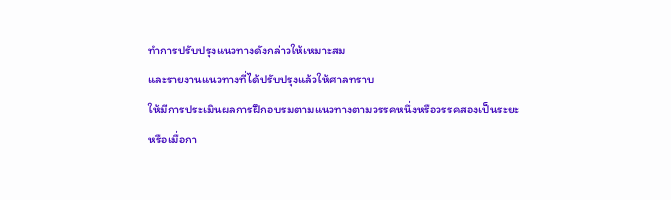ทำการปรับปรุงแนวทางดังกล่าวให้เหมาะสม
และรายงานแนวทางที่ได้ปรับปรุงแล้วให้ศาลทราบ
ให้มีการประเมินผลการฝึกอบรมตามแนวทางตามวรรคหนึ่งหรือวรรคสองเป็นระยะ
หรือเมื่อกา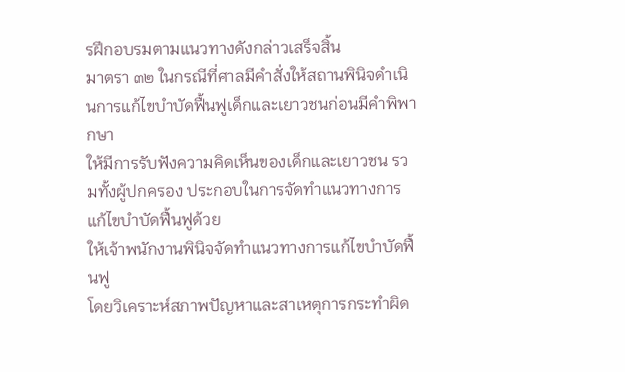รฝึกอบรมตามแนวทางดังกล่าวเสร็จสิ้น
มาตรา ๓๒ ในกรณีที่ศาลมีคำสั่งให้สถานพินิจดำเนินการแก้ไขบำบัดฟื้นฟูเด็กและเยาวชนก่อนมีคำพิพากษา
ให้มีการรับฟังความคิดเห็นของเด็กและเยาวชน รวมทั้งผู้ปกครอง ประกอบในการจัดทำแนวทางการแก้ไขบำบัดฟื้นฟูด้วย
ให้เจ้าพนักงานพินิจจัดทำแนวทางการแก้ไขบำบัดฟื้นฟู
โดยวิเคราะห์สภาพปัญหาและสาเหตุการกระทำผิด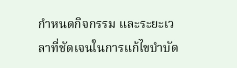กำหนดกิจกรรม และระยะเวลาที่ชัดเจนในการแก้ไขบำบัด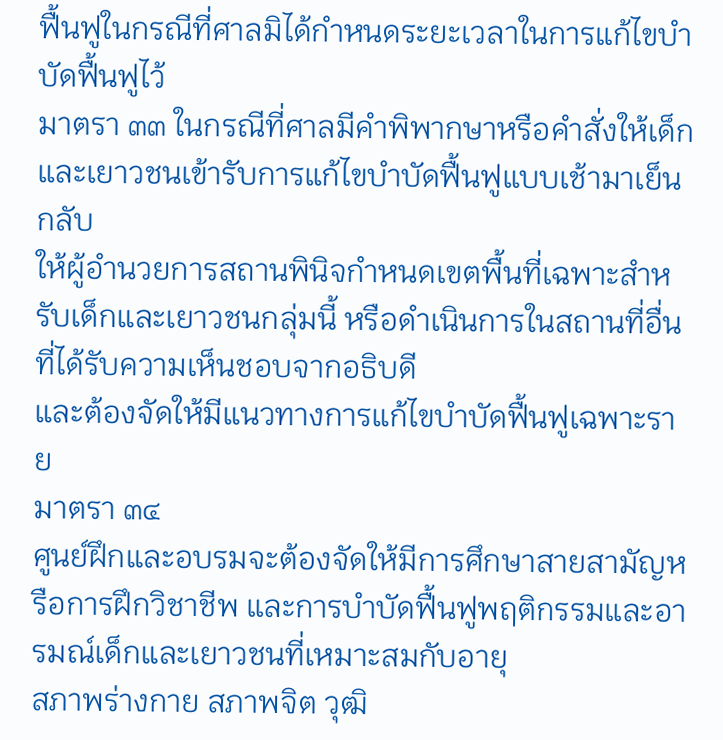ฟื้นฟูในกรณีที่ศาลมิได้กำหนดระยะเวลาในการแก้ไขบำบัดฟื้นฟูไว้
มาตรา ๓๓ ในกรณีที่ศาลมีคำพิพากษาหรือคำสั่งให้เด็กและเยาวชนเข้ารับการแก้ไขบำบัดฟื้นฟูแบบเช้ามาเย็นกลับ
ให้ผู้อำนวยการสถานพินิจกำหนดเขตพื้นที่เฉพาะสำหรับเด็กและเยาวชนกลุ่มนี้ หรือดำเนินการในสถานที่อื่นที่ได้รับความเห็นชอบจากอธิบดี
และต้องจัดให้มีแนวทางการแก้ไขบำบัดฟื้นฟูเฉพาะราย
มาตรา ๓๔
ศูนย์ฝึกและอบรมจะต้องจัดให้มีการศึกษาสายสามัญหรือการฝึกวิชาชีพ และการบำบัดฟื้นฟูพฤติกรรมและอารมณ์เด็กและเยาวชนที่เหมาะสมกับอายุ
สภาพร่างกาย สภาพจิต วุฒิ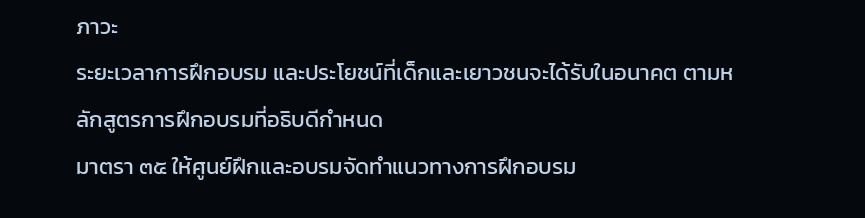ภาวะ
ระยะเวลาการฝึกอบรม และประโยชน์ที่เด็กและเยาวชนจะได้รับในอนาคต ตามหลักสูตรการฝึกอบรมที่อธิบดีกำหนด
มาตรา ๓๕ ให้ศูนย์ฝึกและอบรมจัดทำแนวทางการฝึกอบรม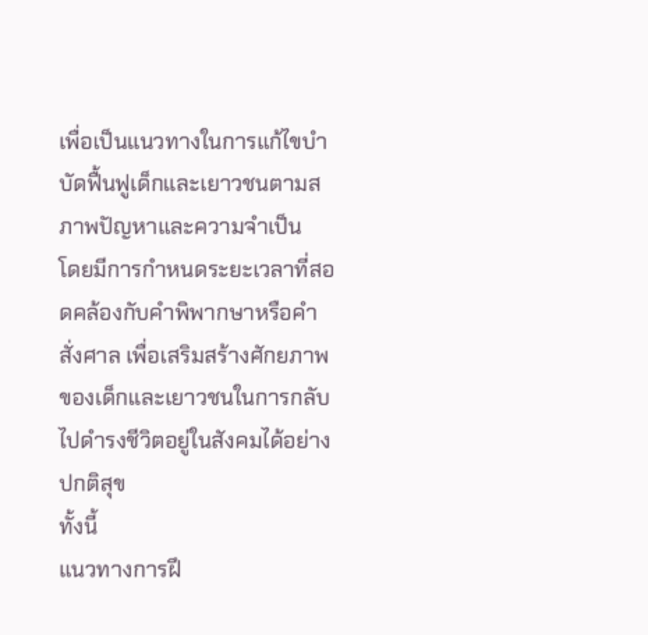เพื่อเป็นแนวทางในการแก้ไขบำบัดฟื้นฟูเด็กและเยาวชนตามสภาพปัญหาและความจำเป็น
โดยมีการกำหนดระยะเวลาที่สอดคล้องกับคำพิพากษาหรือคำสั่งศาล เพื่อเสริมสร้างศักยภาพของเด็กและเยาวชนในการกลับไปดำรงชีวิตอยู่ในสังคมได้อย่างปกติสุข
ทั้งนี้
แนวทางการฝึ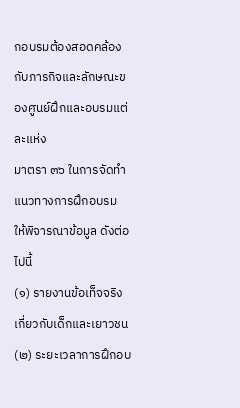กอบรมต้องสอดคล้องกับภารกิจและลักษณะของศูนย์ฝึกและอบรมแต่ละแห่ง
มาตรา ๓๖ ในการจัดทำแนวทางการฝึกอบรม
ให้พิจารณาข้อมูล ดังต่อไปนี้
(๑) รายงานข้อเท็จจริงเกี่ยวกับเด็กและเยาวชน
(๒) ระยะเวลาการฝึกอบ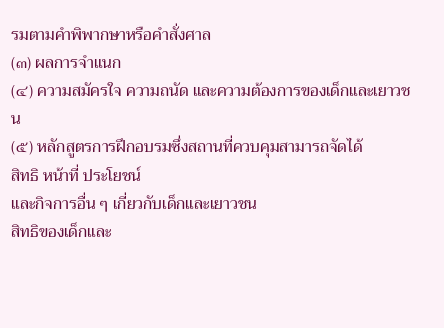รมตามคำพิพากษาหรือคำสั่งศาล
(๓) ผลการจำแนก
(๔) ความสมัครใจ ความถนัด และความต้องการของเด็กและเยาวชน
(๕) หลักสูตรการฝึกอบรมซึ่งสถานที่ควบคุมสามารถจัดได้
สิทธิ หน้าที่ ประโยชน์
และกิจการอื่น ๆ เกี่ยวกับเด็กและเยาวชน
สิทธิของเด็กและ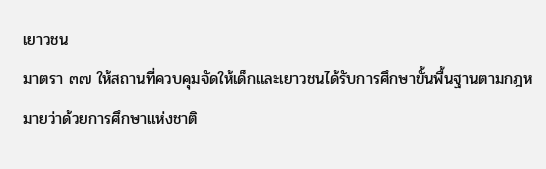เยาวชน
มาตรา ๓๗ ให้สถานที่ควบคุมจัดให้เด็กและเยาวชนได้รับการศึกษาขั้นพื้นฐานตามกฎหมายว่าด้วยการศึกษาแห่งชาติ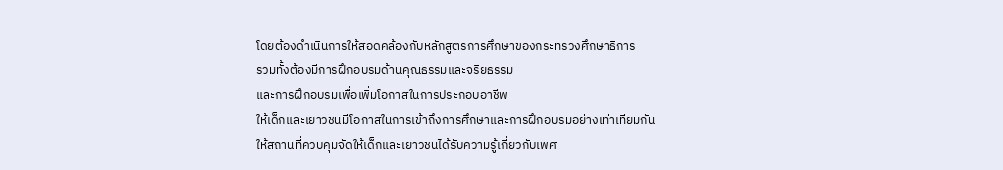โดยต้องดำเนินการให้สอดคล้องกับหลักสูตรการศึกษาของกระทรวงศึกษาธิการ
รวมทั้งต้องมีการฝึกอบรมด้านคุณธรรมและจริยธรรม
และการฝึกอบรมเพื่อเพิ่มโอกาสในการประกอบอาชีพ
ให้เด็กและเยาวชนมีโอกาสในการเข้าถึงการศึกษาและการฝึกอบรมอย่างเท่าเทียมกัน
ให้สถานที่ควบคุมจัดให้เด็กและเยาวชนได้รับความรู้เกี่ยวกับเพศ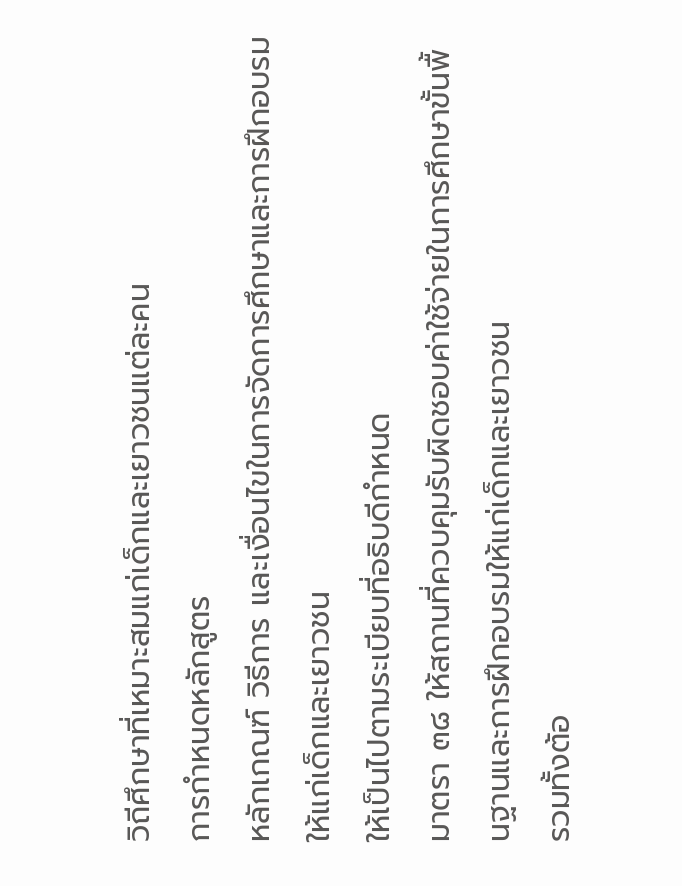วิถีศึกษาที่เหมาะสมแก่เด็กและเยาวชนแต่ละคน
การกำหนดหลักสูตร
หลักเกณฑ์ วิธีการ และเงื่อนไขในการจัดการศึกษาและการฝึกอบรมให้แก่เด็กและเยาวชน
ให้เป็นไปตามระเบียบที่อธิบดีกำหนด
มาตรา ๓๘ ให้สถานที่ควบคุมรับผิดชอบค่าใช้จ่ายในการศึกษาขั้นพื้นฐานและการฝึกอบรมให้แก่เด็กและเยาวชน
รวมทั้งต้อ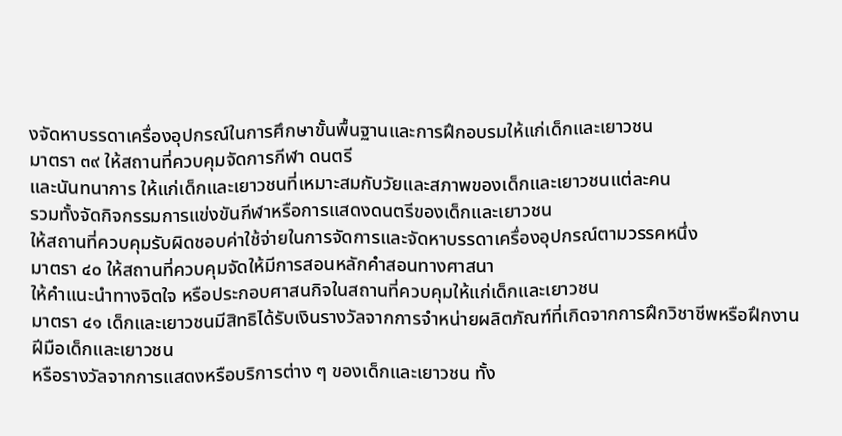งจัดหาบรรดาเครื่องอุปกรณ์ในการศึกษาขั้นพื้นฐานและการฝึกอบรมให้แก่เด็กและเยาวชน
มาตรา ๓๙ ให้สถานที่ควบคุมจัดการกีฬา ดนตรี
และนันทนาการ ให้แก่เด็กและเยาวชนที่เหมาะสมกับวัยและสภาพของเด็กและเยาวชนแต่ละคน
รวมทั้งจัดกิจกรรมการแข่งขันกีฬาหรือการแสดงดนตรีของเด็กและเยาวชน
ให้สถานที่ควบคุมรับผิดชอบค่าใช้จ่ายในการจัดการและจัดหาบรรดาเครื่องอุปกรณ์ตามวรรคหนึ่ง
มาตรา ๔๐ ให้สถานที่ควบคุมจัดให้มีการสอนหลักคำสอนทางศาสนา
ให้คำแนะนำทางจิตใจ หรือประกอบศาสนกิจในสถานที่ควบคุมให้แก่เด็กและเยาวชน
มาตรา ๔๑ เด็กและเยาวชนมีสิทธิได้รับเงินรางวัลจากการจำหน่ายผลิตภัณฑ์ที่เกิดจากการฝึกวิชาชีพหรือฝึกงานฝีมือเด็กและเยาวชน
หรือรางวัลจากการแสดงหรือบริการต่าง ๆ ของเด็กและเยาวชน ทั้ง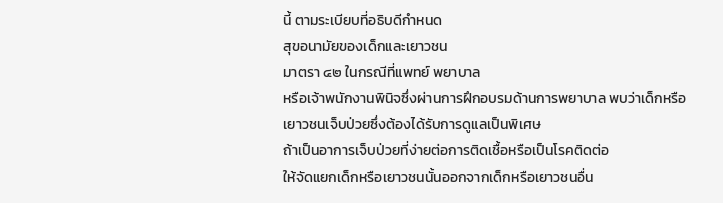นี้ ตามระเบียบที่อธิบดีกำหนด
สุขอนามัยของเด็กและเยาวชน
มาตรา ๔๒ ในกรณีที่แพทย์ พยาบาล
หรือเจ้าพนักงานพินิจซึ่งผ่านการฝึกอบรมด้านการพยาบาล พบว่าเด็กหรือเยาวชนเจ็บป่วยซึ่งต้องได้รับการดูแลเป็นพิเศษ
ถ้าเป็นอาการเจ็บป่วยที่ง่ายต่อการติดเชื้อหรือเป็นโรคติดต่อ
ให้จัดแยกเด็กหรือเยาวชนนั้นออกจากเด็กหรือเยาวชนอื่น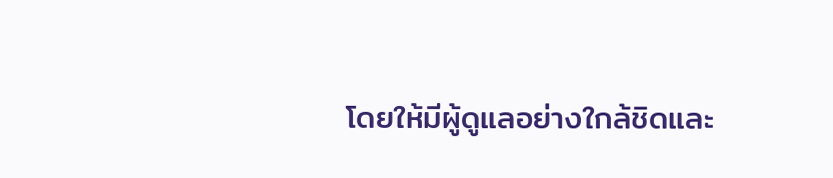โดยให้มีผู้ดูแลอย่างใกล้ชิดและ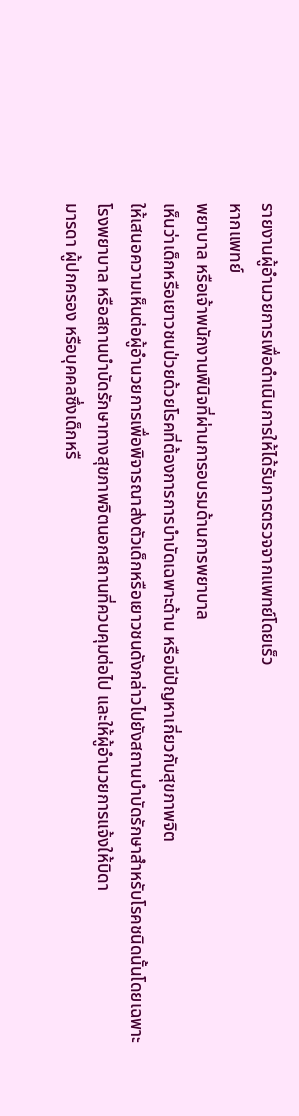รายงานผู้อำนวยการเพื่อดำเนินการให้ได้รับการตรวจจากแพทย์โดยเร็ว
หากแพทย์
พยาบาล หรือเจ้าพนักงานพินิจที่ผ่านการอบรมด้านการพยาบาล
เห็นว่าเด็กหรือเยาวชนป่วยด้วยโรคที่ต้องการการบำบัดเฉพาะด้าน หรือมีปัญหาเกี่ยวกับสุขภาพจิต
ให้เสนอความเห็นต่อผู้อำนวยการเพื่อพิจารณาส่งตัวเด็กหรือเยาวชนดังกล่าวไปยังสถานบำบัดรักษาสำหรับโรคชนิดนั้นโดยเฉพาะ
โรงพยาบาล หรือสถานบำบัดรักษาทางสุขภาพจิตนอกสถานที่ควบคุมต่อไป และให้ผู้อำนวยการแจ้งให้บิดา
มารดา ผู้ปกครอง หรือบุคคลซึ่งเด็กหรื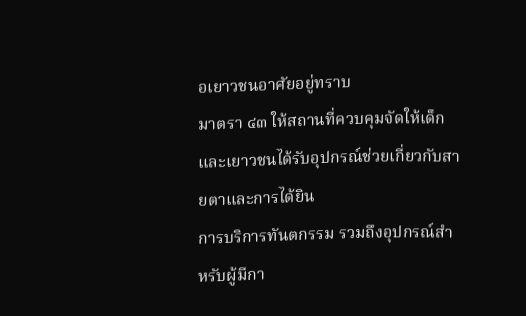อเยาวชนอาศัยอยู่ทราบ
มาตรา ๔๓ ให้สถานที่ควบคุมจัดให้เด็กและเยาวชนได้รับอุปกรณ์ช่วยเกี่ยวกับสายตาและการได้ยิน
การบริการทันตกรรม รวมถึงอุปกรณ์สำหรับผู้มีกา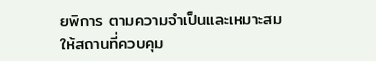ยพิการ ตามความจำเป็นและเหมาะสม
ให้สถานที่ควบคุม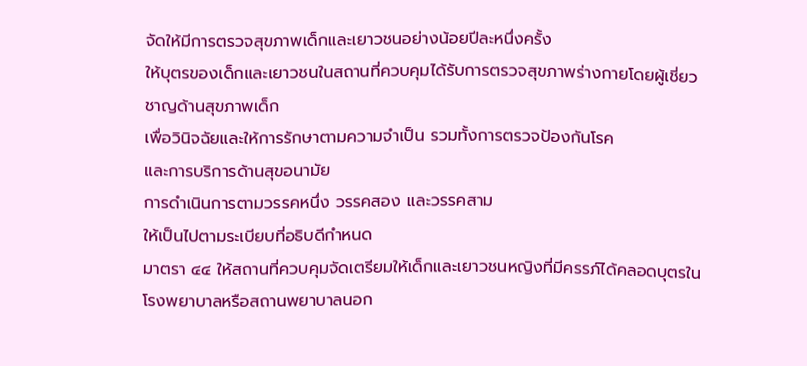จัดให้มีการตรวจสุขภาพเด็กและเยาวชนอย่างน้อยปีละหนึ่งครั้ง
ให้บุตรของเด็กและเยาวชนในสถานที่ควบคุมได้รับการตรวจสุขภาพร่างกายโดยผู้เชี่ยวชาญด้านสุขภาพเด็ก
เพื่อวินิจฉัยและให้การรักษาตามความจำเป็น รวมทั้งการตรวจป้องกันโรค
และการบริการด้านสุขอนามัย
การดำเนินการตามวรรคหนึ่ง วรรคสอง และวรรคสาม
ให้เป็นไปตามระเบียบที่อธิบดีกำหนด
มาตรา ๔๔ ให้สถานที่ควบคุมจัดเตรียมให้เด็กและเยาวชนหญิงที่มีครรภ์ได้คลอดบุตรในโรงพยาบาลหรือสถานพยาบาลนอก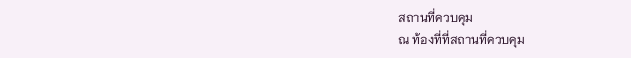สถานที่ควบคุม
ณ ท้องที่ที่สถานที่ควบคุม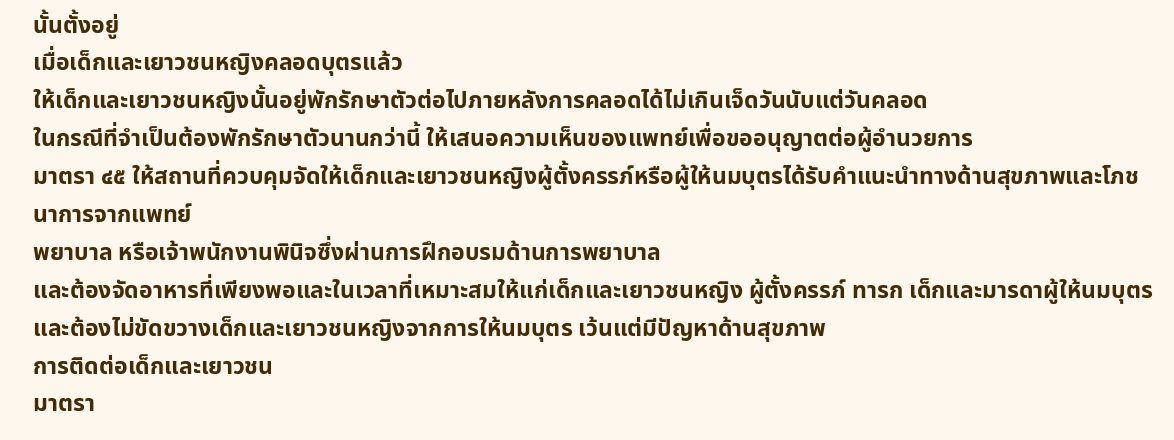นั้นตั้งอยู่
เมื่อเด็กและเยาวชนหญิงคลอดบุตรแล้ว
ให้เด็กและเยาวชนหญิงนั้นอยู่พักรักษาตัวต่อไปภายหลังการคลอดได้ไม่เกินเจ็ดวันนับแต่วันคลอด
ในกรณีที่จำเป็นต้องพักรักษาตัวนานกว่านี้ ให้เสนอความเห็นของแพทย์เพื่อขออนุญาตต่อผู้อำนวยการ
มาตรา ๔๕ ให้สถานที่ควบคุมจัดให้เด็กและเยาวชนหญิงผู้ตั้งครรภ์หรือผู้ให้นมบุตรได้รับคำแนะนำทางด้านสุขภาพและโภชนาการจากแพทย์
พยาบาล หรือเจ้าพนักงานพินิจซึ่งผ่านการฝึกอบรมด้านการพยาบาล
และต้องจัดอาหารที่เพียงพอและในเวลาที่เหมาะสมให้แก่เด็กและเยาวชนหญิง ผู้ตั้งครรภ์ ทารก เด็กและมารดาผู้ให้นมบุตร
และต้องไม่ขัดขวางเด็กและเยาวชนหญิงจากการให้นมบุตร เว้นแต่มีปัญหาด้านสุขภาพ
การติดต่อเด็กและเยาวชน
มาตรา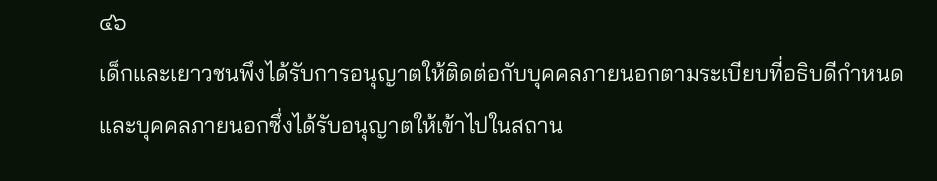๔๖
เด็กและเยาวชนพึงได้รับการอนุญาตให้ติดต่อกับบุคคลภายนอกตามระเบียบที่อธิบดีกำหนด
และบุคคลภายนอกซึ่งได้รับอนุญาตให้เข้าไปในสถาน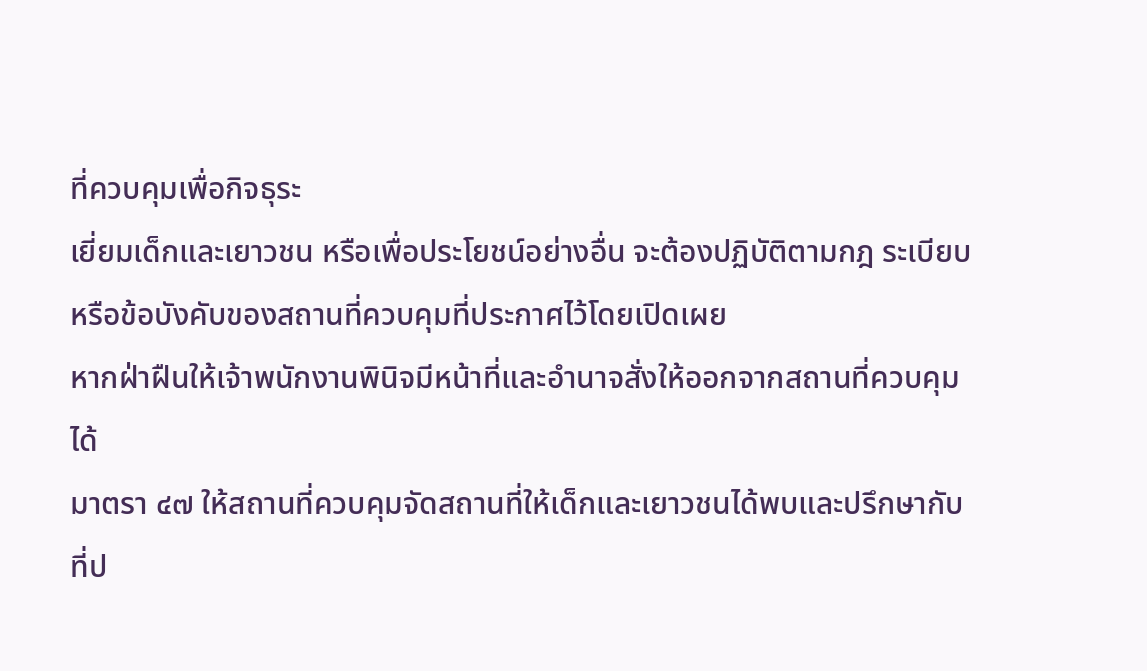ที่ควบคุมเพื่อกิจธุระ
เยี่ยมเด็กและเยาวชน หรือเพื่อประโยชน์อย่างอื่น จะต้องปฏิบัติตามกฎ ระเบียบ
หรือข้อบังคับของสถานที่ควบคุมที่ประกาศไว้โดยเปิดเผย
หากฝ่าฝืนให้เจ้าพนักงานพินิจมีหน้าที่และอำนาจสั่งให้ออกจากสถานที่ควบคุมได้
มาตรา ๔๗ ให้สถานที่ควบคุมจัดสถานที่ให้เด็กและเยาวชนได้พบและปรึกษากับที่ป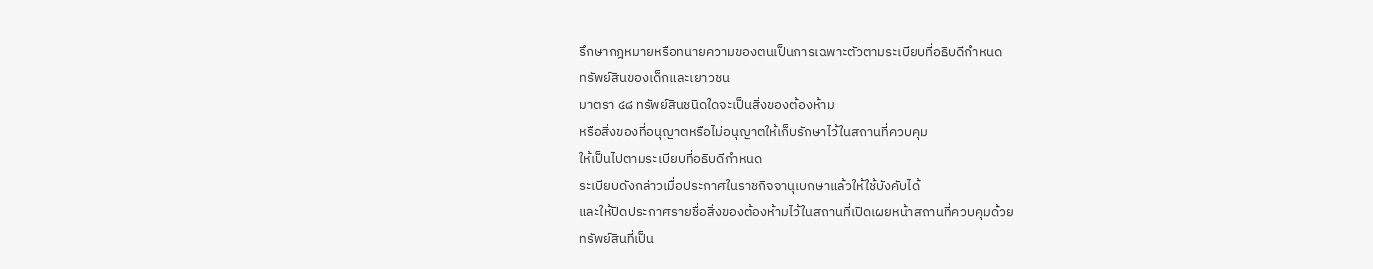รึกษากฎหมายหรือทนายความของตนเป็นการเฉพาะตัวตามระเบียบที่อธิบดีกำหนด
ทรัพย์สินของเด็กและเยาวชน
มาตรา ๔๘ ทรัพย์สินชนิดใดจะเป็นสิ่งของต้องห้าม
หรือสิ่งของที่อนุญาตหรือไม่อนุญาตให้เก็บรักษาไว้ในสถานที่ควบคุม
ให้เป็นไปตามระเบียบที่อธิบดีกำหนด
ระเบียบดังกล่าวเมื่อประกาศในราชกิจจานุเบกษาแล้วให้ใช้บังคับได้
และให้ปิดประกาศรายชื่อสิ่งของต้องห้ามไว้ในสถานที่เปิดเผยหน้าสถานที่ควบคุมด้วย
ทรัพย์สินที่เป็น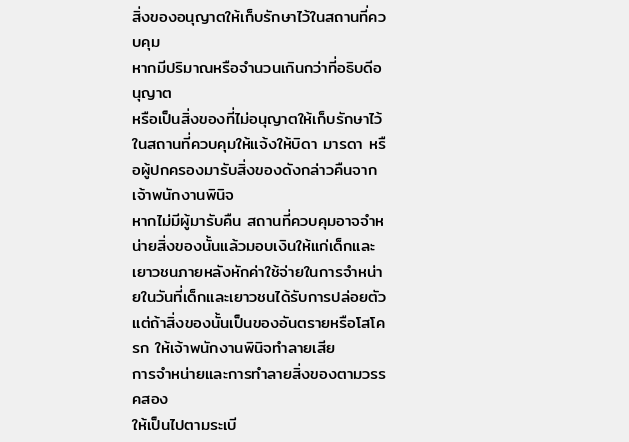สิ่งของอนุญาตให้เก็บรักษาไว้ในสถานที่ควบคุม
หากมีปริมาณหรือจำนวนเกินกว่าที่อธิบดีอนุญาต
หรือเป็นสิ่งของที่ไม่อนุญาตให้เก็บรักษาไว้ในสถานที่ควบคุมให้แจ้งให้บิดา มารดา หรือผู้ปกครองมารับสิ่งของดังกล่าวคืนจากเจ้าพนักงานพินิจ
หากไม่มีผู้มารับคืน สถานที่ควบคุมอาจจำหน่ายสิ่งของนั้นแล้วมอบเงินให้แก่เด็กและเยาวชนภายหลังหักค่าใช้จ่ายในการจำหน่ายในวันที่เด็กและเยาวชนได้รับการปล่อยตัว
แต่ถ้าสิ่งของนั้นเป็นของอันตรายหรือโสโครก ให้เจ้าพนักงานพินิจทำลายเสีย
การจำหน่ายและการทำลายสิ่งของตามวรรคสอง
ให้เป็นไปตามระเบี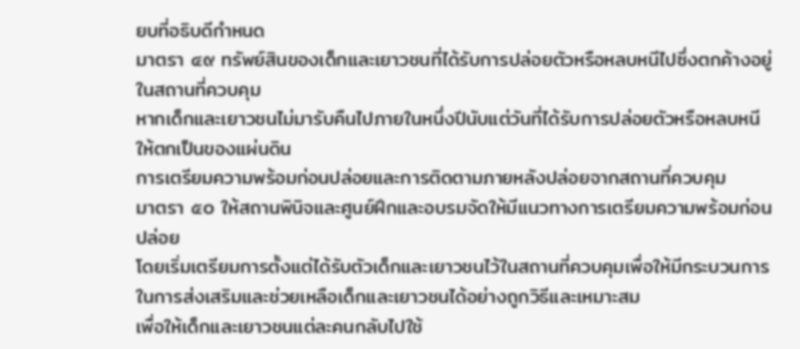ยบที่อธิบดีกำหนด
มาตรา ๔๙ ทรัพย์สินของเด็กและเยาวชนที่ได้รับการปล่อยตัวหรือหลบหนีไปซึ่งตกค้างอยู่ในสถานที่ควบคุม
หากเด็กและเยาวชนไม่มารับคืนไปภายในหนึ่งปีนับแต่วันที่ได้รับการปล่อยตัวหรือหลบหนี
ให้ตกเป็นของแผ่นดิน
การเตรียมความพร้อมก่อนปล่อยและการติดตามภายหลังปล่อยจากสถานที่ควบคุม
มาตรา ๕๐ ให้สถานพินิจและศูนย์ฝึกและอบรมจัดให้มีแนวทางการเตรียมความพร้อมก่อนปล่อย
โดยเริ่มเตรียมการตั้งแต่ได้รับตัวเด็กและเยาวชนไว้ในสถานที่ควบคุมเพื่อให้มีกระบวนการในการส่งเสริมและช่วยเหลือเด็กและเยาวชนได้อย่างถูกวิธีและเหมาะสม
เพื่อให้เด็กและเยาวชนแต่ละคนกลับไปใช้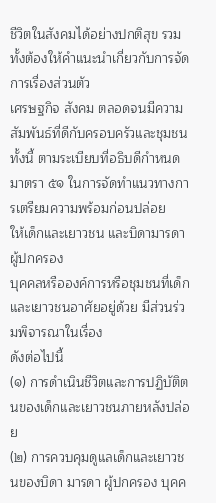ชีวิตในสังคมได้อย่างปกติสุข รวมทั้งต้องให้คำแนะนำเกี่ยวกับการจัดการเรื่องส่วนตัว
เศรษฐกิจ สังคม ตลอดจนมีความสัมพันธ์ที่ดีกับครอบครัวและชุมชน ทั้งนี้ ตามระเบียบที่อธิบดีกำหนด
มาตรา ๕๑ ในการจัดทำแนวทางการเตรียมความพร้อมก่อนปล่อย
ให้เด็กและเยาวชน และบิดามารดา ผู้ปกครอง
บุคคลหรือองค์การหรือชุมชนที่เด็กและเยาวชนอาศัยอยู่ด้วย มีส่วนร่วมพิจารณาในเรื่อง
ดังต่อไปนี้
(๑) การดำเนินชีวิตและการปฏิบัติตนของเด็กและเยาวชนภายหลังปล่อย
(๒) การควบคุมดูแลเด็กและเยาวชนของบิดา มารดา ผู้ปกครอง บุคค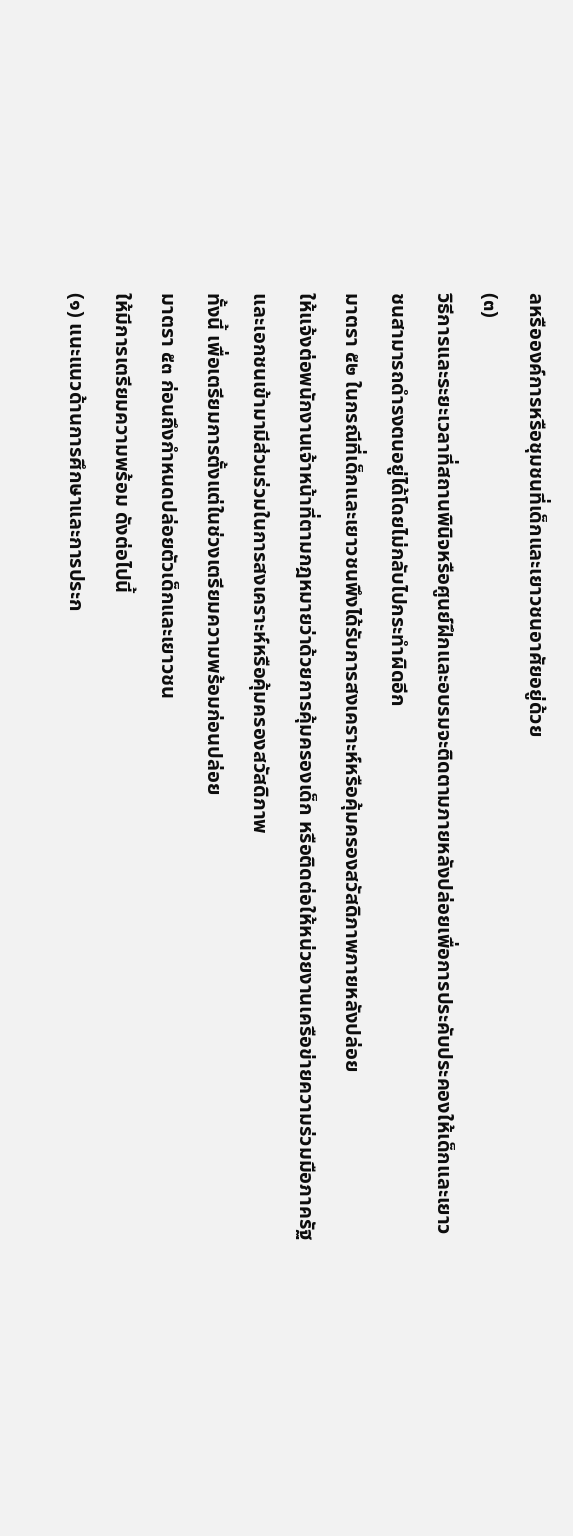ลหรือองค์การหรือชุมชนที่เด็กและเยาวชนอาศัยอยู่ด้วย
(๓)
วิธีการและระยะเวลาที่สถานพินิจหรือศูนย์ฝึกและอบรมจะติดตามภายหลังปล่อยเพื่อการประคับประคองให้เด็กและเยาวชนสามารถดำรงตนอยู่ได้โดยไม่กลับไปกระทำผิดอีก
มาตรา ๕๒ ในกรณีที่เด็กและเยาวชนพึงได้รับการสงเคราะห์หรือคุ้มครองสวัสดิภาพภายหลังปล่อย
ให้แจ้งต่อพนักงานเจ้าหน้าที่ตามกฎหมายว่าด้วยการคุ้มครองเด็ก หรือติดต่อให้หน่วยงานเครือข่ายความร่วมมือภาครัฐและเอกชนเข้ามามีส่วนร่วมในการสงเคราะห์หรือคุ้มครองสวัสดิภาพ
ทั้งนี้ เพื่อเตรียมการตั้งแต่ในช่วงเตรียมความพร้อมก่อนปล่อย
มาตรา ๕๓ ก่อนถึงกำหนดปล่อยตัวเด็กและเยาวชน
ให้มีการเตรียมความพร้อม ดังต่อไปนี้
(๑) แนะแนวด้านการศึกษาและการประก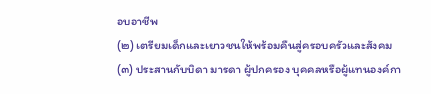อบอาชีพ
(๒) เตรียมเด็กและเยาวชนให้พร้อมคืนสู่ครอบครัวและสังคม
(๓) ประสานกับบิดา มารดา ผู้ปกครอง บุคคลหรือผู้แทนองค์กา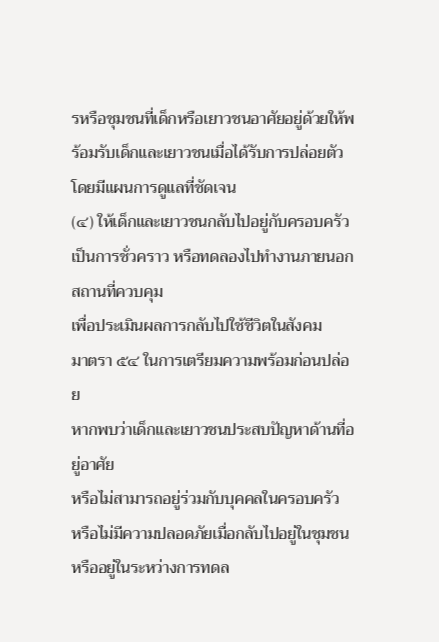รหรือชุมชนที่เด็กหรือเยาวชนอาศัยอยู่ด้วยให้พร้อมรับเด็กและเยาวชนเมื่อได้รับการปล่อยตัวโดยมีแผนการดูแลที่ชัดเจน
(๔) ให้เด็กและเยาวชนกลับไปอยู่กับครอบครัวเป็นการชั่วคราว หรือทดลองไปทำงานภายนอกสถานที่ควบคุม
เพื่อประเมินผลการกลับไปใช้ชีวิตในสังคม
มาตรา ๕๔ ในการเตรียมความพร้อมก่อนปล่อย
หากพบว่าเด็กและเยาวชนประสบปัญหาด้านที่อยู่อาศัย
หรือไม่สามารถอยู่ร่วมกับบุคคลในครอบครัว
หรือไม่มีความปลอดภัยเมื่อกลับไปอยู่ในชุมชน
หรืออยู่ในระหว่างการทดล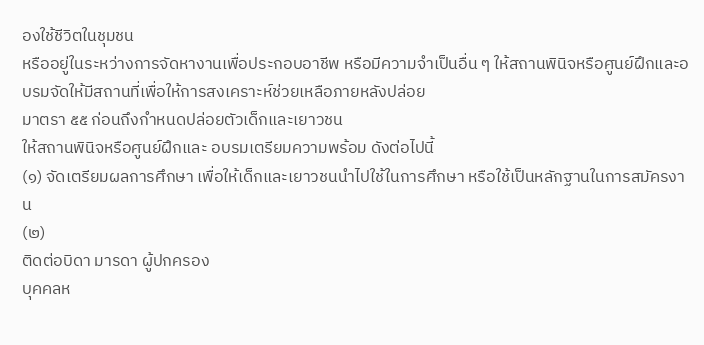องใช้ชีวิตในชุมชน
หรืออยู่ในระหว่างการจัดหางานเพื่อประกอบอาชีพ หรือมีความจำเป็นอื่น ๆ ให้สถานพินิจหรือศูนย์ฝึกและอบรมจัดให้มีสถานที่เพื่อให้การสงเคราะห์ช่วยเหลือภายหลังปล่อย
มาตรา ๕๕ ก่อนถึงกำหนดปล่อยตัวเด็กและเยาวชน
ให้สถานพินิจหรือศูนย์ฝึกและ อบรมเตรียมความพร้อม ดังต่อไปนี้
(๑) จัดเตรียมผลการศึกษา เพื่อให้เด็กและเยาวชนนำไปใช้ในการศึกษา หรือใช้เป็นหลักฐานในการสมัครงาน
(๒)
ติดต่อบิดา มารดา ผู้ปกครอง
บุคคลห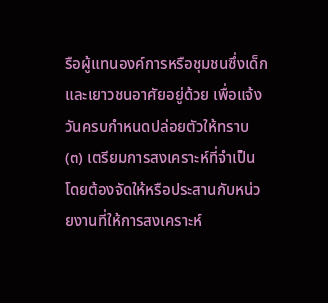รือผู้แทนองค์การหรือชุมชนซึ่งเด็กและเยาวชนอาศัยอยู่ด้วย เพื่อแจ้งวันครบกำหนดปล่อยตัวให้ทราบ
(๓) เตรียมการสงเคราะห์ที่จำเป็น
โดยต้องจัดให้หรือประสานกับหน่วยงานที่ให้การสงเคราะห์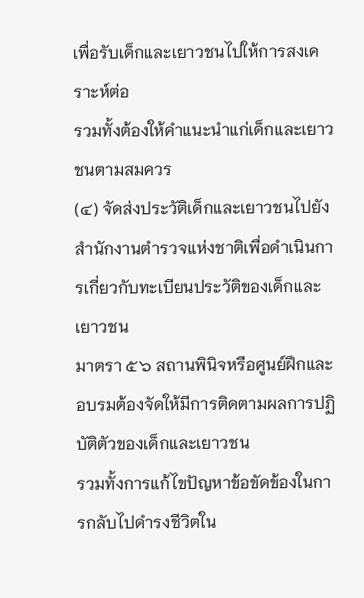เพื่อรับเด็กและเยาวชนไปให้การสงเคราะห์ต่อ
รวมทั้งต้องให้คำแนะนำแก่เด็กและเยาวชนตามสมควร
(๔) จัดส่งประวัติเด็กและเยาวชนไปยังสำนักงานตำรวจแห่งชาติเพื่อดำเนินการเกี่ยวกับทะเบียนประวัติของเด็กและเยาวชน
มาตรา ๕๖ สถานพินิจหรือศูนย์ฝึกและอบรมต้องจัดให้มีการติดตามผลการปฏิบัติตัวของเด็กและเยาวชน
รวมทั้งการแก้ไขปัญหาข้อขัดข้องในการกลับไปดำรงชีวิตใน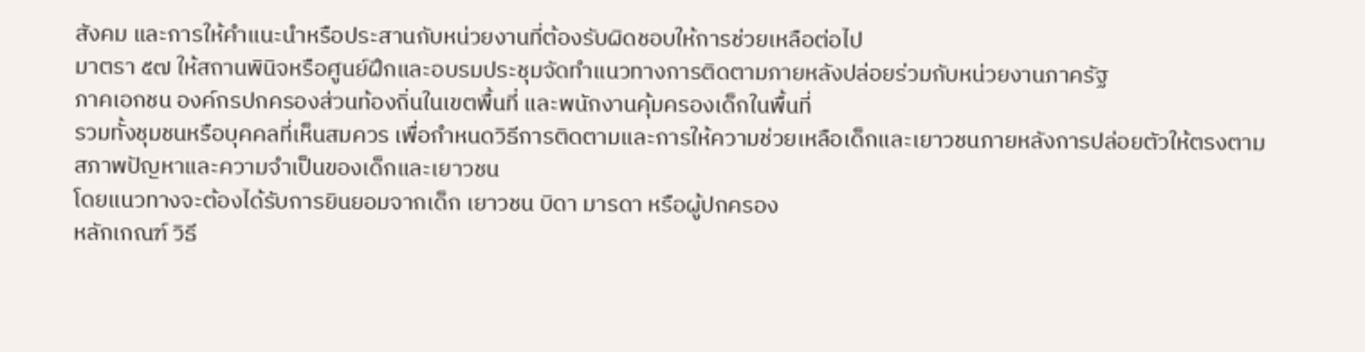สังคม และการให้คำแนะนำหรือประสานกับหน่วยงานที่ต้องรับผิดชอบให้การช่วยเหลือต่อไป
มาตรา ๕๗ ให้สถานพินิจหรือศูนย์ฝึกและอบรมประชุมจัดทำแนวทางการติดตามภายหลังปล่อยร่วมกับหน่วยงานภาครัฐ
ภาคเอกชน องค์กรปกครองส่วนท้องถิ่นในเขตพื้นที่ และพนักงานคุ้มครองเด็กในพื้นที่
รวมทั้งชุมชนหรือบุคคลที่เห็นสมควร เพื่อกำหนดวิธีการติดตามและการให้ความช่วยเหลือเด็กและเยาวชนภายหลังการปล่อยตัวให้ตรงตามสภาพปัญหาและความจำเป็นของเด็กและเยาวชน
โดยแนวทางจะต้องได้รับการยินยอมจากเด็ก เยาวชน บิดา มารดา หรือผู้ปกครอง
หลักเกณฑ์ วิธี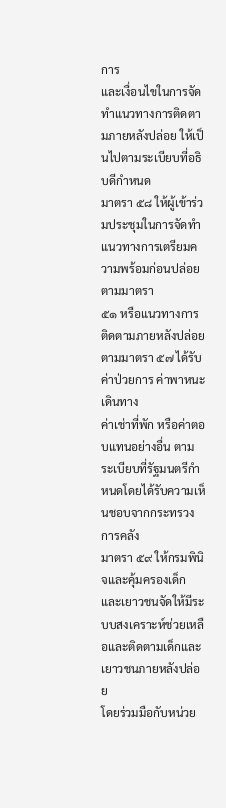การ
และเงื่อนไขในการจัดทำแนวทางการติดตามภายหลังปล่อย ให้เป็นไปตามระเบียบที่อธิบดีกำหนด
มาตรา ๕๘ ให้ผู้เข้าร่วมประชุมในการจัดทำแนวทางการเตรียมความพร้อมก่อนปล่อยตามมาตรา
๕๑ หรือแนวทางการติดตามภายหลังปล่อยตามมาตรา ๕๗ ได้รับค่าป่วยการ ค่าพาหนะเดินทาง
ค่าเช่าที่พัก หรือค่าตอบแทนอย่างอื่น ตามระเบียบที่รัฐมนตรีกำหนดโดยได้รับความเห็นชอบจากกระทรวงการคลัง
มาตรา ๕๙ ให้กรมพินิจและคุ้มครองเด็กและเยาวชนจัดให้มีระบบสงเคราะห์ช่วยเหลือและติดตามเด็กและเยาวชนภายหลังปล่อย
โดยร่วมมือกับหน่วย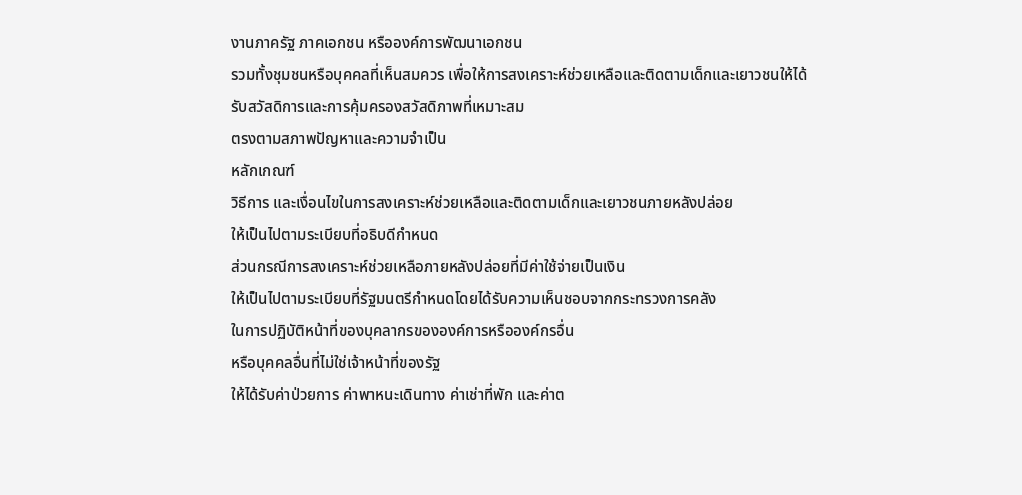งานภาครัฐ ภาคเอกชน หรือองค์การพัฒนาเอกชน
รวมทั้งชุมชนหรือบุคคลที่เห็นสมควร เพื่อให้การสงเคราะห์ช่วยเหลือและติดตามเด็กและเยาวชนให้ได้รับสวัสดิการและการคุ้มครองสวัสดิภาพที่เหมาะสม
ตรงตามสภาพปัญหาและความจำเป็น
หลักเกณฑ์
วิธีการ และเงื่อนไขในการสงเคราะห์ช่วยเหลือและติดตามเด็กและเยาวชนภายหลังปล่อย
ให้เป็นไปตามระเบียบที่อธิบดีกำหนด
ส่วนกรณีการสงเคราะห์ช่วยเหลือภายหลังปล่อยที่มีค่าใช้จ่ายเป็นเงิน
ให้เป็นไปตามระเบียบที่รัฐมนตรีกำหนดโดยได้รับความเห็นชอบจากกระทรวงการคลัง
ในการปฏิบัติหน้าที่ของบุคลากรขององค์การหรือองค์กรอื่น
หรือบุคคลอื่นที่ไม่ใช่เจ้าหน้าที่ของรัฐ
ให้ได้รับค่าป่วยการ ค่าพาหนะเดินทาง ค่าเช่าที่พัก และค่าต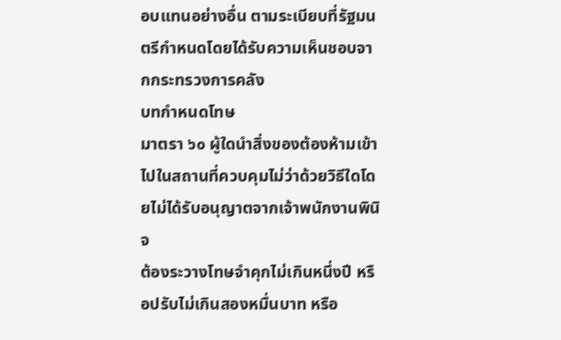อบแทนอย่างอื่น ตามระเบียบที่รัฐมนตรีกำหนดโดยได้รับความเห็นชอบจากกระทรวงการคลัง
บทกำหนดโทษ
มาตรา ๖๐ ผู้ใดนำสิ่งของต้องห้ามเข้าไปในสถานที่ควบคุมไม่ว่าด้วยวิธีใดโดยไม่ได้รับอนุญาตจากเจ้าพนักงานพินิจ
ต้องระวางโทษจำคุกไม่เกินหนึ่งปี หรือปรับไม่เกินสองหมื่นบาท หรือ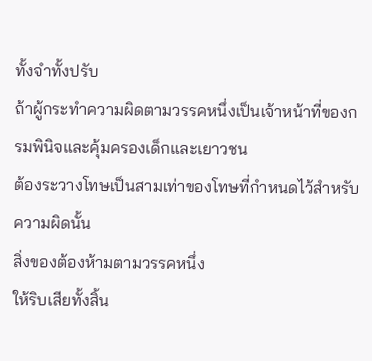ทั้งจำทั้งปรับ
ถ้าผู้กระทำความผิดตามวรรคหนึ่งเป็นเจ้าหน้าที่ของกรมพินิจและคุ้มครองเด็กและเยาวชน
ต้องระวางโทษเป็นสามเท่าของโทษที่กำหนดไว้สำหรับความผิดนั้น
สิ่งของต้องห้ามตามวรรคหนึ่ง
ให้ริบเสียทั้งสิ้น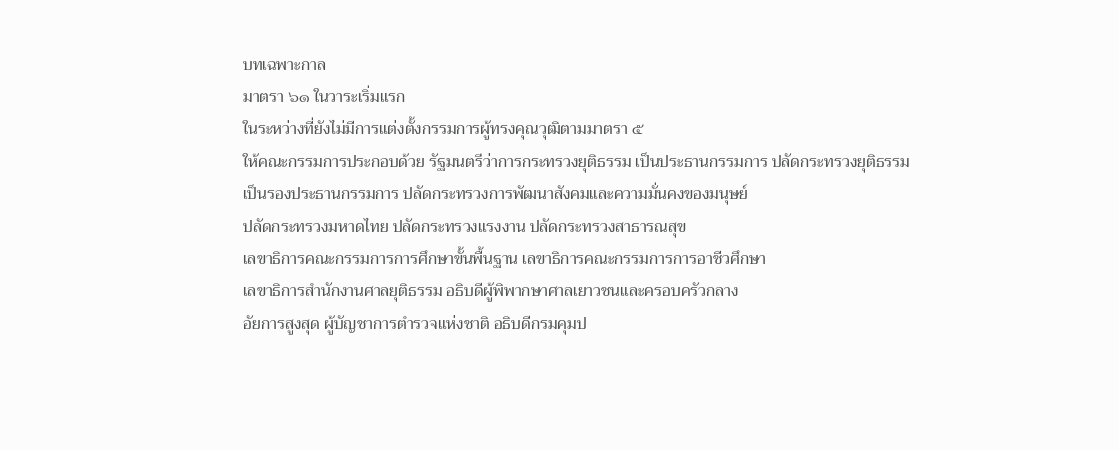บทเฉพาะกาล
มาตรา ๖๑ ในวาระเริ่มแรก
ในระหว่างที่ยังไม่มีการแต่งตั้งกรรมการผู้ทรงคุณวุฒิตามมาตรา ๕
ให้คณะกรรมการประกอบด้วย รัฐมนตรีว่าการกระทรวงยุติธรรม เป็นประธานกรรมการ ปลัดกระทรวงยุติธรรม
เป็นรองประธานกรรมการ ปลัดกระทรวงการพัฒนาสังคมและความมั่นคงของมนุษย์
ปลัดกระทรวงมหาดไทย ปลัดกระทรวงแรงงาน ปลัดกระทรวงสาธารณสุข
เลขาธิการคณะกรรมการการศึกษาขั้นพื้นฐาน เลขาธิการคณะกรรมการการอาชีวศึกษา
เลขาธิการสำนักงานศาลยุติธรรม อธิบดีผู้พิพากษาศาลเยาวชนและครอบครัวกลาง
อัยการสูงสุด ผู้บัญชาการตำรวจแห่งชาติ อธิบดีกรมคุมป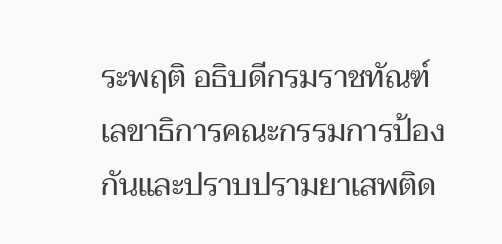ระพฤติ อธิบดีกรมราชทัณฑ์
เลขาธิการคณะกรรมการป้องกันและปราบปรามยาเสพติด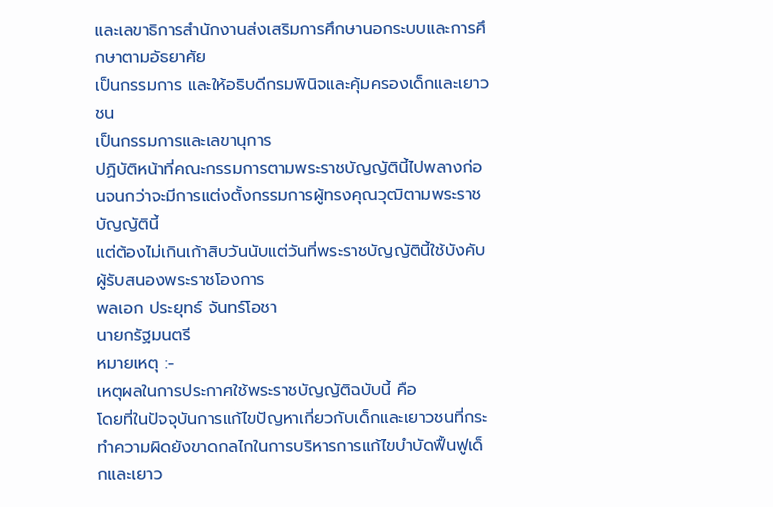และเลขาธิการสำนักงานส่งเสริมการศึกษานอกระบบและการศึกษาตามอัธยาศัย
เป็นกรรมการ และให้อธิบดีกรมพินิจและคุ้มครองเด็กและเยาวชน
เป็นกรรมการและเลขานุการ
ปฏิบัติหน้าที่คณะกรรมการตามพระราชบัญญัตินี้ไปพลางก่อนจนกว่าจะมีการแต่งตั้งกรรมการผู้ทรงคุณวุฒิตามพระราชบัญญัตินี้
แต่ต้องไม่เกินเก้าสิบวันนับแต่วันที่พระราชบัญญัตินี้ใช้บังคับ
ผู้รับสนองพระราชโองการ
พลเอก ประยุทธ์ จันทร์โอชา
นายกรัฐมนตรี
หมายเหตุ :-
เหตุผลในการประกาศใช้พระราชบัญญัติฉบับนี้ คือ
โดยที่ในปัจจุบันการแก้ไขปัญหาเกี่ยวกับเด็กและเยาวชนที่กระทำความผิดยังขาดกลไกในการบริหารการแก้ไขบำบัดฟื้นฟูเด็กและเยาว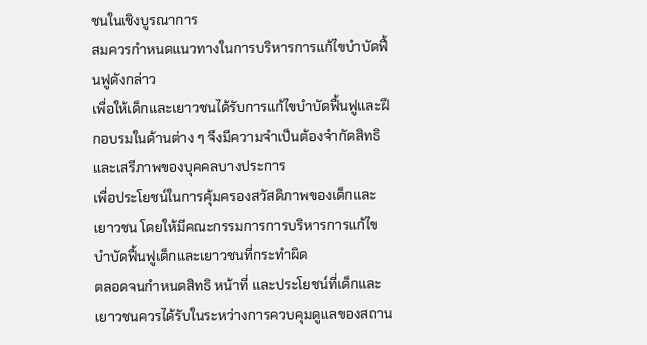ชนในเชิงบูรณาการ
สมควรกำหนดแนวทางในการบริหารการแก้ไขบำบัดฟื้นฟูดังกล่าว
เพื่อให้เด็กและเยาวชนได้รับการแก้ไขบำบัดฟื้นฟูและฝึกอบรมในด้านต่าง ๆ จึงมีความจำเป็นต้องจำกัดสิทธิและเสรีภาพของบุคคลบางประการ
เพื่อประโยชน์ในการคุ้มครองสวัสดิภาพของเด็กและเยาวชน โดยให้มีคณะกรรมการการบริหารการแก้ไขบำบัดฟื้นฟูเด็กและเยาวชนที่กระทำผิด
ตลอดจนกำหนดสิทธิ หน้าที่ และประโยชน์ที่เด็กและเยาวชนควรได้รับในระหว่างการควบคุมดูแลของสถาน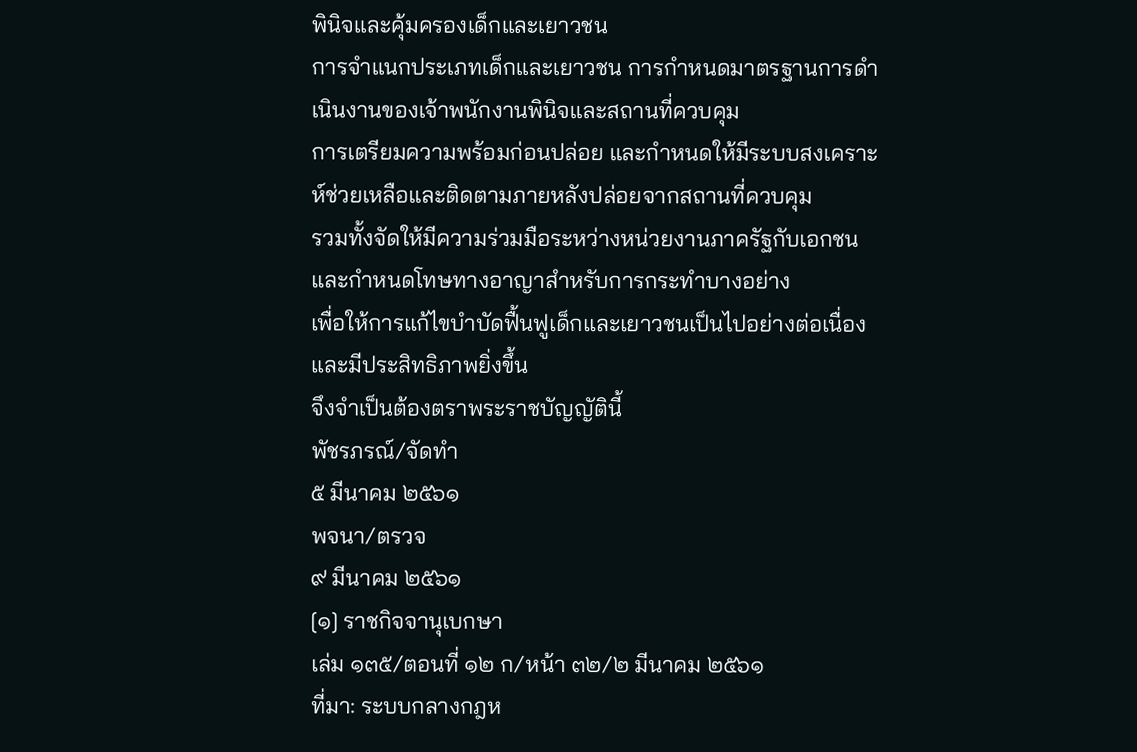พินิจและคุ้มครองเด็กและเยาวชน
การจำแนกประเภทเด็กและเยาวชน การกำหนดมาตรฐานการดำเนินงานของเจ้าพนักงานพินิจและสถานที่ควบคุม
การเตรียมความพร้อมก่อนปล่อย และกำหนดให้มีระบบสงเคราะห์ช่วยเหลือและติดตามภายหลังปล่อยจากสถานที่ควบคุม
รวมทั้งจัดให้มีความร่วมมือระหว่างหน่วยงานภาครัฐกับเอกชน และกำหนดโทษทางอาญาสำหรับการกระทำบางอย่าง
เพื่อให้การแก้ไขบำบัดฟื้นฟูเด็กและเยาวชนเป็นไปอย่างต่อเนื่องและมีประสิทธิภาพยิ่งขึ้น
จึงจำเป็นต้องตราพระราชบัญญัตินี้
พัชรภรณ์/จัดทำ
๕ มีนาคม ๒๕๖๑
พจนา/ตรวจ
๙ มีนาคม ๒๕๖๑
[๑] ราชกิจจานุเบกษา
เล่ม ๑๓๕/ตอนที่ ๑๒ ก/หน้า ๓๒/๒ มีนาคม ๒๕๖๑
ที่มา: ระบบกลางกฎห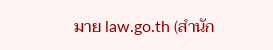มาย law.go.th (สำนัก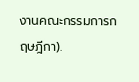งานคณะกรรมการกฤษฎีกา).